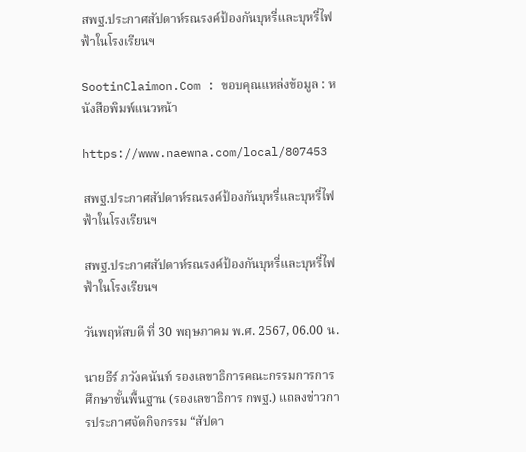สพฐ.ประกาศสัปดาห์รณรงค์ป้องกันบุหรี่และบุหรี่ไฟฟ้าในโรงเรียนฯ

SootinClaimon.Com : ขอบคุณแหล่งข้อมูล : หนังสือพิมพ์แนวหน้า

https://www.naewna.com/local/807453

สพฐ.ประกาศสัปดาห์รณรงค์ป้องกันบุหรี่และบุหรี่ไฟฟ้าในโรงเรียนฯ

สพฐ.ประกาศสัปดาห์รณรงค์ป้องกันบุหรี่และบุหรี่ไฟฟ้าในโรงเรียนฯ

วันพฤหัสบดี ที่ 30 พฤษภาคม พ.ศ. 2567, 06.00 น.

นายธีร์ ภวังคนันท์ รองเลขาธิการคณะกรรมการการศึกษาขั้นพื้นฐาน (รองเลขาธิการ กพฐ.) แถลงข่าวการประกาศจัดกิจกรรม “สัปดา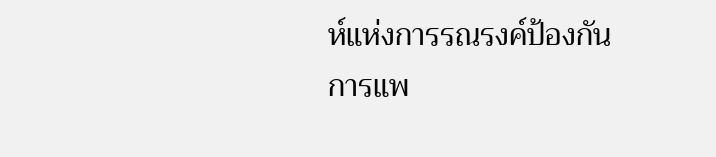ห์แห่งการรณรงค์ป้องกันการแพ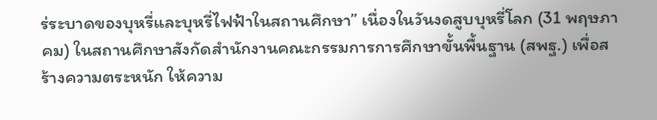ร่ระบาดของบุหรี่และบุหรี่ไฟฟ้าในสถานศึกษา” เนื่องในวันงดสูบบุหรี่โลก (31 พฤษภาคม) ในสถานศึกษาสังกัดสำนักงานคณะกรรมการการศึกษาขั้นพื้นฐาน (สพฐ.) เพื่อสร้างความตระหนัก ให้ความ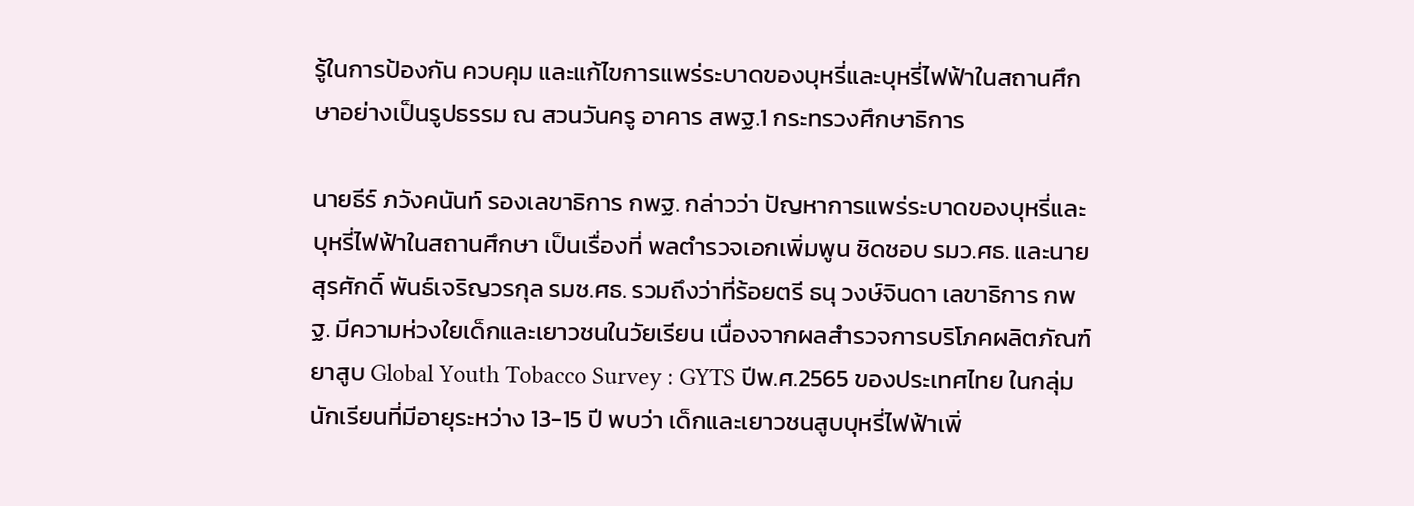รู้ในการป้องกัน ควบคุม และแก้ไขการแพร่ระบาดของบุหรี่และบุหรี่ไฟฟ้าในสถานศึกษาอย่างเป็นรูปธรรม ณ สวนวันครู อาคาร สพฐ.1 กระทรวงศึกษาธิการ

นายธีร์ ภวังคนันท์ รองเลขาธิการ กพฐ. กล่าวว่า ปัญหาการแพร่ระบาดของบุหรี่และบุหรี่ไฟฟ้าในสถานศึกษา เป็นเรื่องที่ พลตำรวจเอกเพิ่มพูน ชิดชอบ รมว.ศธ. และนายสุรศักดิ์ พันธ์เจริญวรกุล รมช.ศธ. รวมถึงว่าที่ร้อยตรี ธนุ วงษ์จินดา เลขาธิการ กพฐ. มีความห่วงใยเด็กและเยาวชนในวัยเรียน เนื่องจากผลสำรวจการบริโภคผลิตภัณฑ์ยาสูบ Global Youth Tobacco Survey : GYTS ปีพ.ศ.2565 ของประเทศไทย ในกลุ่มนักเรียนที่มีอายุระหว่าง 13-15 ปี พบว่า เด็กและเยาวชนสูบบุหรี่ไฟฟ้าเพิ่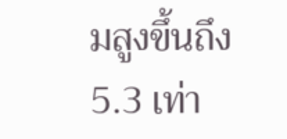มสูงขึ้นถึง 5.3 เท่า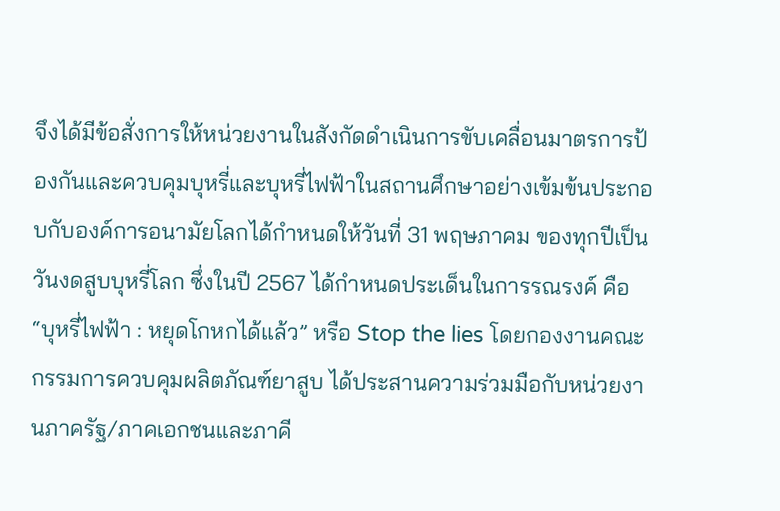จึงได้มีข้อสั่งการให้หน่วยงานในสังกัดดำเนินการขับเคลื่อนมาตรการป้องกันและควบคุมบุหรี่และบุหรี่ไฟฟ้าในสถานศึกษาอย่างเข้มข้นประกอบกับองค์การอนามัยโลกได้กำหนดให้วันที่ 31 พฤษภาคม ของทุกปีเป็นวันงดสูบบุหรี่โลก ซึ่งในปี 2567 ได้กำหนดประเด็นในการรณรงค์ คือ “บุหรี่ไฟฟ้า : หยุดโกหกได้แล้ว” หรือ Stop the lies โดยกองงานคณะกรรมการควบคุมผลิตภัณฑ์ยาสูบ ได้ประสานความร่วมมือกับหน่วยงานภาครัฐ/ภาคเอกชนและภาคี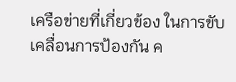เครือข่ายที่เกี่ยวข้อง ในการขับเคลื่อนการป้องกัน ค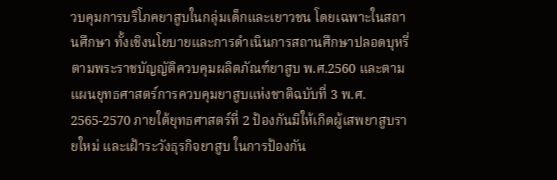วบคุมการบริโภคยาสูบในกลุ่มเด็กและเยาวชน โดยเฉพาะในสถานศึกษา ทั้งเชิงนโยบายและการดำเนินการสถานศึกษาปลอดบุหรี่ตามพระราชบัญญัติควบคุมผลิตภัณฑ์ยาสูบ พ.ศ.2560 และตามแผนยุทธศาสตร์การควบคุมยาสูบแห่งชาติฉบับที่ 3 พ.ศ. 2565-2570 ภายใต้ยุทธศาสตร์ที่ 2 ป้องกันมิให้เกิดผู้เสพยาสูบรายใหม่ และเฝ้าระวังธุรกิจยาสูบ ในการป้องกัน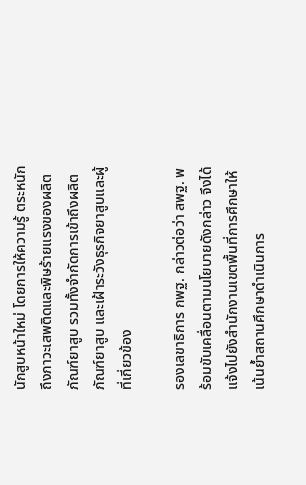นักสูบหน้าใหม่ โดยการให้ความรู้ ตระหนักถึงภาวะเสพติดและพิษร้ายแรงของผลิตภัณฑ์ยาสูบ รวมทั้งจำกัดการเข้าถึงผลิตภัณฑ์ยาสูบ และเฝ้าระวังธุรกิจยาสูบและผู้ที่เกี่ยวข้อง

รองเลขาธิการ กพฐ. กล่าวต่อว่า สพฐ. พร้อมขับเคลื่อนตามนโยบายดังกล่าว จึงได้แจ้งไปยังสำนักงานเขตพื้นที่การศึกษาให้เน้นย้ำสถานศึกษาดำเนินการ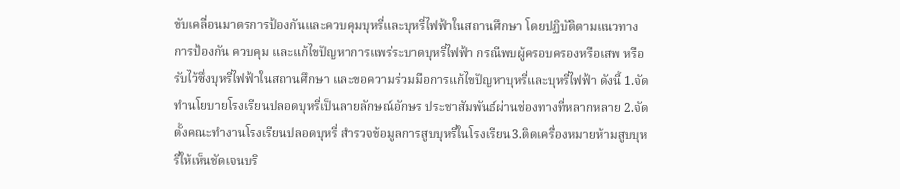ขับเคลื่อนมาตรการป้องกันและควบคุมบุหรี่และบุหรี่ไฟฟ้าในสถานศึกษา โดยปฏิบัติตามแนวทางการป้องกัน ควบคุม และแก้ไขปัญหาการแพร่ระบาดบุหรี่ไฟฟ้า กรณีพบผู้ครอบครองหรือเสพ หรือรับไว้ซึ่งบุหรี่ไฟฟ้าในสถานศึกษา และขอความร่วมมือการแก้ไขปัญหาบุหรี่และบุหรี่ไฟฟ้า ดังนี้ 1.จัดทำนโยบายโรงเรียนปลอดบุหรี่เป็นลายลักษณ์อักษร ประชาสัมพันธ์ผ่านช่องทางที่หลากหลาย 2.จัดตั้งคณะทำงานโรงเรียนปลอดบุหรี่ สำรวจข้อมูลการสูบบุหรี่ในโรงเรียน3.ติดเครื่องหมายห้ามสูบบุหรี่ให้เห็นชัดเจนบริ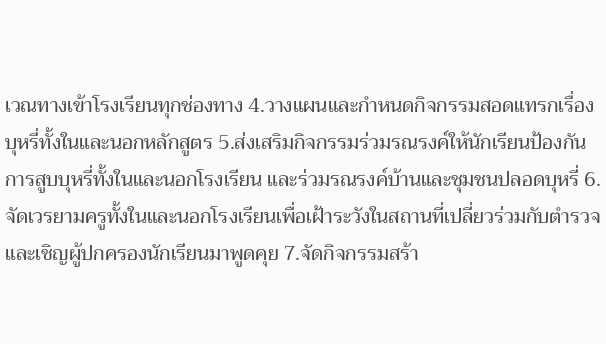เวณทางเข้าโรงเรียนทุกช่องทาง 4.วางแผนและกำหนดกิจกรรมสอดแทรกเรื่องบุหรี่ทั้งในและนอกหลักสูตร 5.ส่งเสริมกิจกรรมร่วมรณรงค์ให้นักเรียนป้องกันการสูบบุหรี่ทั้งในและนอกโรงเรียน และร่วมรณรงค์บ้านและชุมชนปลอดบุหรี่ 6.จัดเวรยามครูทั้งในและนอกโรงเรียนเพื่อเฝ้าระวังในสถานที่เปลี่ยวร่วมกับตำรวจ และเชิญผู้ปกครองนักเรียนมาพูดคุย 7.จัดกิจกรรมสร้า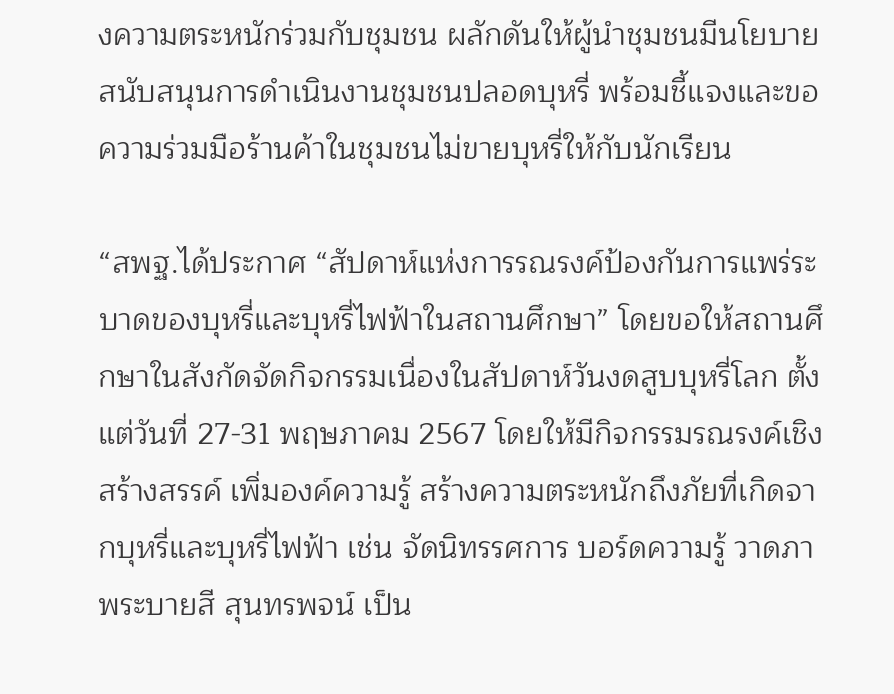งความตระหนักร่วมกับชุมชน ผลักดันให้ผู้นำชุมชนมีนโยบายสนับสนุนการดำเนินงานชุมชนปลอดบุหรี่ พร้อมชี้แจงและขอความร่วมมือร้านค้าในชุมชนไม่ขายบุหรี่ให้กับนักเรียน

“สพฐ.ได้ประกาศ “สัปดาห์แห่งการรณรงค์ป้องกันการแพร่ระบาดของบุหรี่และบุหรี่ไฟฟ้าในสถานศึกษา” โดยขอให้สถานศึกษาในสังกัดจัดกิจกรรมเนื่องในสัปดาห์วันงดสูบบุหรี่โลก ตั้งแต่วันที่ 27-31 พฤษภาคม 2567 โดยให้มีกิจกรรมรณรงค์เชิงสร้างสรรค์ เพิ่มองค์ความรู้ สร้างความตระหนักถึงภัยที่เกิดจากบุหรี่และบุหรี่ไฟฟ้า เช่น จัดนิทรรศการ บอร์ดความรู้ วาดภาพระบายสี สุนทรพจน์ เป็น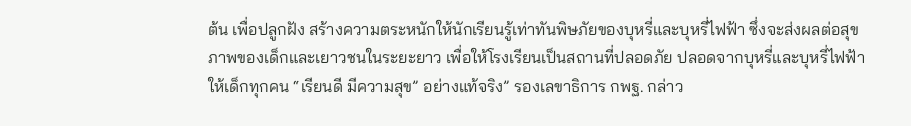ต้น เพื่อปลูกฝัง สร้างความตระหนักให้นักเรียนรู้เท่าทันพิษภัยของบุหรี่และบุหรี่ไฟฟ้า ซึ่งจะส่งผลต่อสุขภาพของเด็กและเยาวชนในระยะยาว เพื่อให้โรงเรียนเป็นสถานที่ปลอดภัย ปลอดจากบุหรี่และบุหรี่ไฟฟ้า ให้เด็กทุกคน “เรียนดี มีความสุข” อย่างแท้จริง” รองเลขาธิการ กพฐ. กล่าว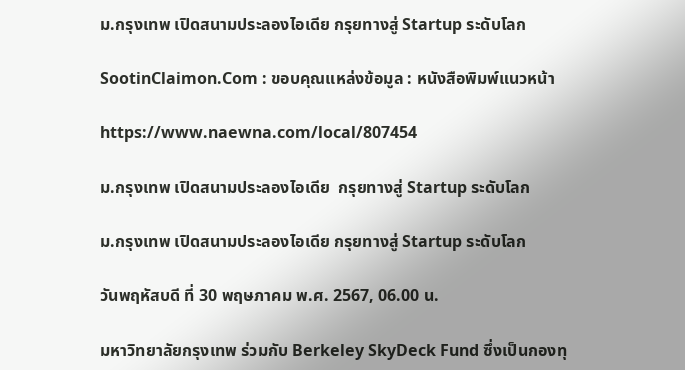ม.กรุงเทพ เปิดสนามประลองไอเดีย กรุยทางสู่ Startup ระดับโลก

SootinClaimon.Com : ขอบคุณแหล่งข้อมูล : หนังสือพิมพ์แนวหน้า

https://www.naewna.com/local/807454

ม.กรุงเทพ เปิดสนามประลองไอเดีย  กรุยทางสู่ Startup ระดับโลก

ม.กรุงเทพ เปิดสนามประลองไอเดีย กรุยทางสู่ Startup ระดับโลก

วันพฤหัสบดี ที่ 30 พฤษภาคม พ.ศ. 2567, 06.00 น.

มหาวิทยาลัยกรุงเทพ ร่วมกับ Berkeley SkyDeck Fund ซึ่งเป็นกองทุ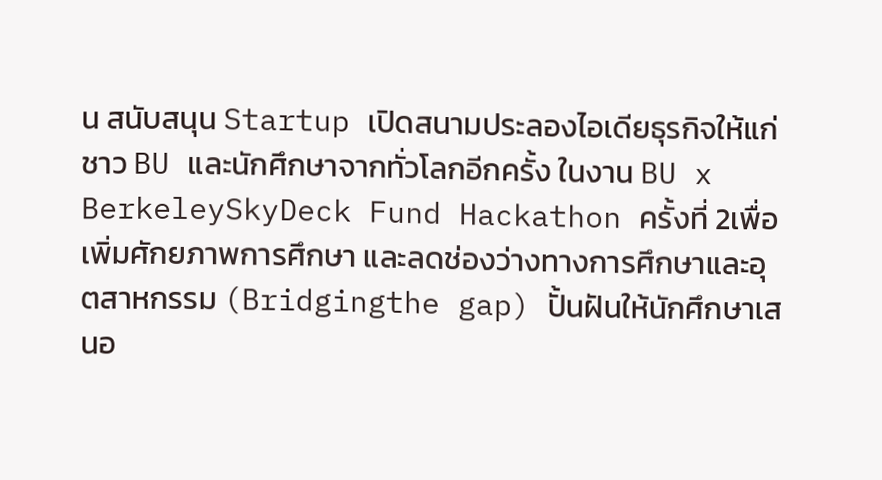น สนับสนุน Startup เปิดสนามประลองไอเดียธุรกิจให้แก่ชาว BU และนักศึกษาจากทั่วโลกอีกครั้ง ในงาน BU x BerkeleySkyDeck Fund Hackathon ครั้งที่ 2เพื่อเพิ่มศักยภาพการศึกษา และลดช่องว่างทางการศึกษาและอุตสาหกรรม (Bridgingthe gap) ปั้นฝันให้นักศึกษาเสนอ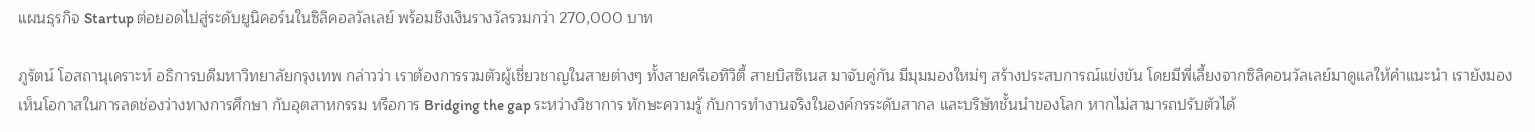แผนธุรกิจ Startup ต่อยอดไปสู่ระดับยูนิคอร์นในซิลิคอลวัลเลย์ พร้อมชิงเงินรางวัลรวมกว่า 270,000 บาท

ภูรัตน์ โอสถานุเคราะห์ อธิการบดีมหาวิทยาลัยกรุงเทพ กล่าวว่า เราต้องการรวมตัวผู้เชี่ยวชาญในสายต่างๆ ทั้งสายครีเอทิวิตี้ สายบิสซิเนส มาจับคู่กัน มีมุมมองใหม่ๆ สร้างประสบการณ์แข่งขัน โดยมีพี่เลี้ยงจากซิลิคอนวัลเลย์มาดูแลให้คำแนะนำ เรายังมองเห็นโอกาสในการลดช่องว่างทางการศึกษา กับอุตสาหกรรม หรือการ Bridging the gap ระหว่างวิชาการ ทักษะความรู้ กับการทำงานจริงในองค์กรระดับสากล และบริษัทชั้นนำของโลก หากไม่สามารถปรับตัวได้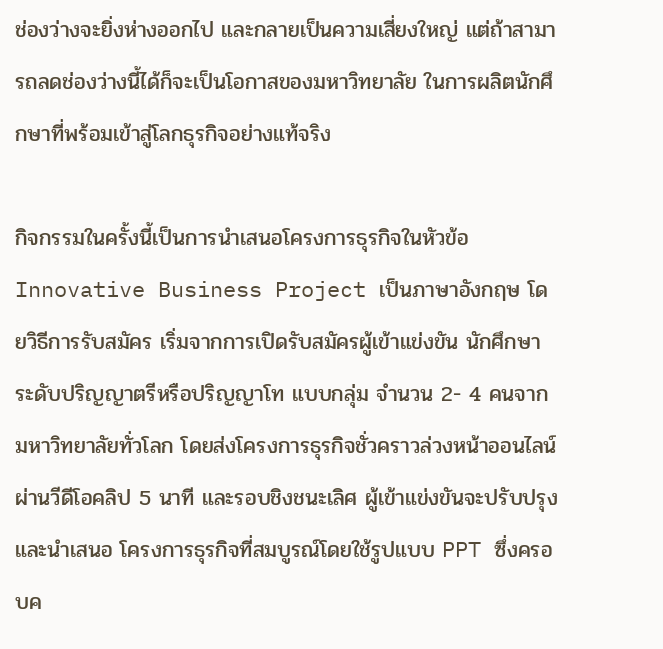ช่องว่างจะยิ่งห่างออกไป และกลายเป็นความเสี่ยงใหญ่ แต่ถ้าสามารถลดช่องว่างนี้ได้ก็จะเป็นโอกาสของมหาวิทยาลัย ในการผลิตนักศึกษาที่พร้อมเข้าสู่โลกธุรกิจอย่างแท้จริง

กิจกรรมในครั้งนี้เป็นการนำเสนอโครงการธุรกิจในหัวข้อ Innovative Business Project เป็นภาษาอังกฤษ โดยวิธีการรับสมัคร เริ่มจากการเปิดรับสมัครผู้เข้าแข่งขัน นักศึกษาระดับปริญญาตรีหรือปริญญาโท แบบกลุ่ม จำนวน 2- 4 คนจากมหาวิทยาลัยทั่วโลก โดยส่งโครงการธุรกิจชั่วคราวล่วงหน้าออนไลน์ ผ่านวีดีโอคลิป 5 นาที และรอบชิงชนะเลิศ ผู้เข้าแข่งขันจะปรับปรุงและนำเสนอ โครงการธุรกิจที่สมบูรณ์โดยใช้รูปแบบ PPT ซึ่งครอบค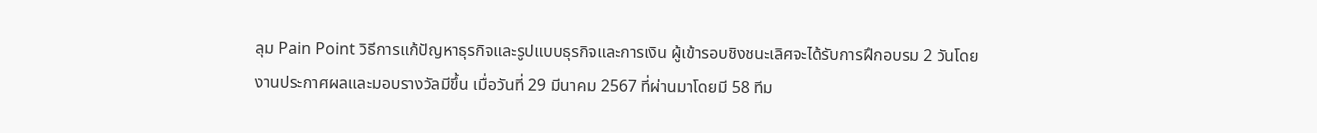ลุม Pain Point วิธีการแก้ปัญหาธุรกิจและรูปแบบธุรกิจและการเงิน ผู้เข้ารอบชิงชนะเลิศจะได้รับการฝึกอบรม 2 วันโดยงานประกาศผลและมอบรางวัลมีขึ้น เมื่อวันที่ 29 มีนาคม 2567 ที่ผ่านมาโดยมี 58 ทีม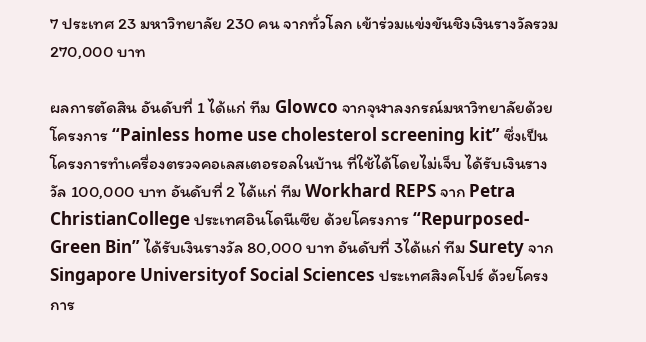7 ประเทศ 23 มหาวิทยาลัย 230 คน จากทั่วโลก เข้าร่วมแข่งขันชิงเงินรางวัลรวม 270,000 บาท

ผลการตัดสิน อันดับที่ 1 ได้แก่ ทีม Glowco จากจุฬาลงกรณ์มหาวิทยาลัยด้วยโครงการ “Painless home use cholesterol screening kit” ซึ่งเป็นโครงการทำเครื่องตรวจคอเลสเตอรอลในบ้าน ที่ใช้ได้โดยไม่เจ็บ ได้รับเงินรางวัล 100,000 บาท อันดับที่ 2 ได้แก่ ทีม Workhard REPS จาก Petra ChristianCollege ประเทศอินโดนีเซีย ด้วยโครงการ “Repurposed-Green Bin” ได้รับเงินรางวัล 80,000 บาท อันดับที่ 3ได้แก่ ทีม Surety จาก Singapore Universityof Social Sciences ประเทศสิงคโปร์ ด้วยโครงการ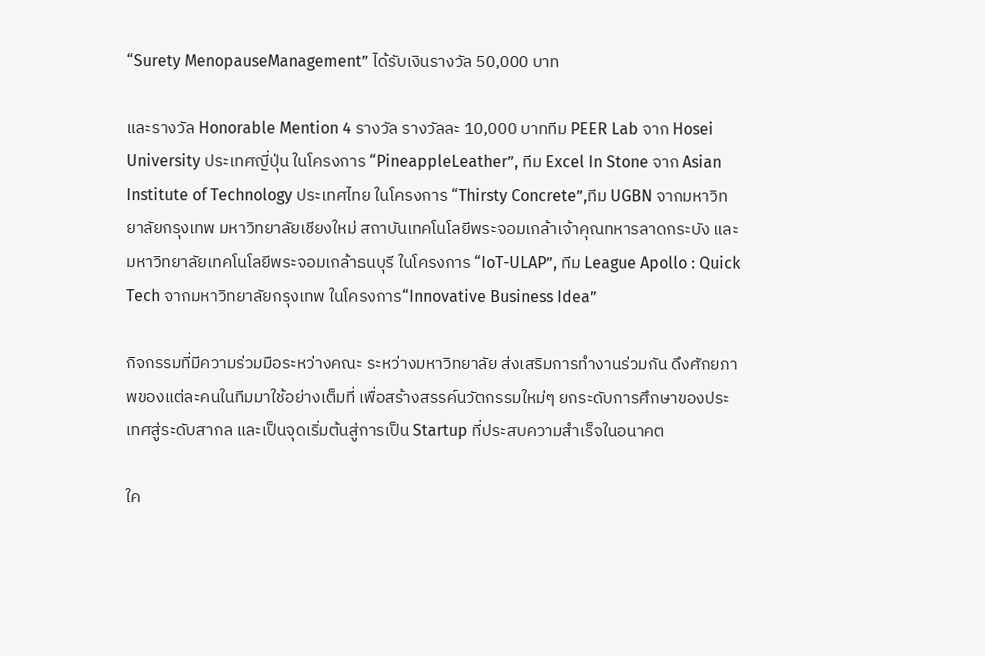“Surety MenopauseManagement” ได้รับเงินรางวัล 50,000 บาท

และรางวัล Honorable Mention 4 รางวัล รางวัลละ 10,000 บาททีม PEER Lab จาก Hosei University ประเทศญี่ปุ่น ในโครงการ “PineappleLeather”, ทีม Excel In Stone จาก Asian Institute of Technology ประเทศไทย ในโครงการ “Thirsty Concrete”,ทีม UGBN จากมหาวิทยาลัยกรุงเทพ มหาวิทยาลัยเชียงใหม่ สถาบันเทคโนโลยีพระจอมเกล้าเจ้าคุณทหารลาดกระบัง และมหาวิทยาลัยเทคโนโลยีพระจอมเกล้าธนบุรี ในโครงการ “IoT-ULAP”, ทีม League Apollo : Quick Tech จากมหาวิทยาลัยกรุงเทพ ในโครงการ“Innovative Business Idea”

กิจกรรมที่มีความร่วมมือระหว่างคณะ ระหว่างมหาวิทยาลัย ส่งเสริมการทำงานร่วมกัน ดึงศักยภาพของแต่ละคนในทีมมาใช้อย่างเต็มที่ เพื่อสร้างสรรค์นวัตกรรมใหม่ๆ ยกระดับการศึกษาของประเทศสู่ระดับสากล และเป็นจุดเริ่มต้นสู่การเป็น Startup ที่ประสบความสำเร็จในอนาคต

ใค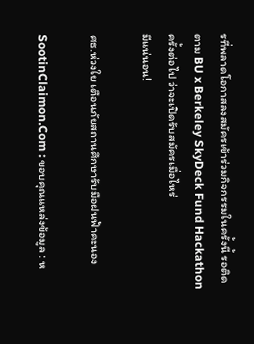รที่พลาดโอกาสลงสมัครเข้าร่วมกิจกรรมในครั้งนี้ รอติดตาม BU x Berkeley SkyDeck Fund Hackathon ครั้งต่อไป ว่าจะเปิดรับสมัครเมื่อไหร่
มีแน่นอน!

ศธ.ห่วงใย เตือนภัยสถานศึกษารับมือฝนฟ้าคะนอง

SootinClaimon.Com : ขอบคุณแหล่งข้อมูล : ห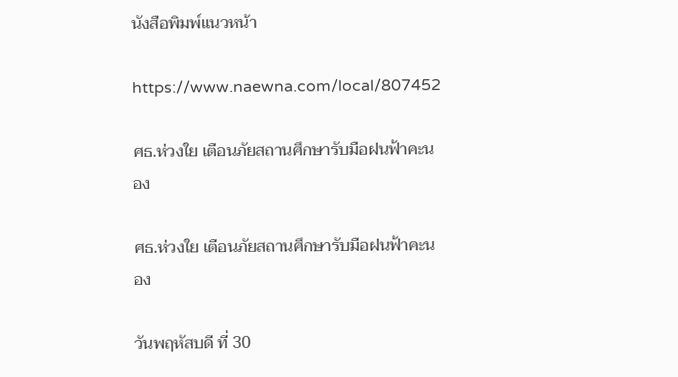นังสือพิมพ์แนวหน้า

https://www.naewna.com/local/807452

ศธ.ห่วงใย เตือนภัยสถานศึกษารับมือฝนฟ้าคะนอง

ศธ.ห่วงใย เตือนภัยสถานศึกษารับมือฝนฟ้าคะนอง

วันพฤหัสบดี ที่ 30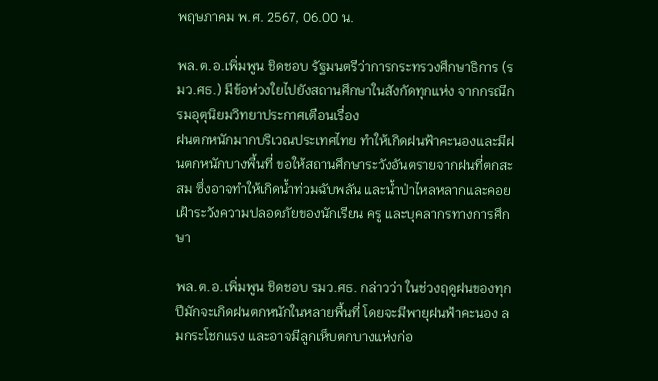พฤษภาคม พ.ศ. 2567, 06.00 น.

พล.ต.อ.เพิ่มพูน ชิดชอบ รัฐมนตรีว่าการกระทรวงศึกษาธิการ (รมว.ศธ.) มีข้อห่วงใยไปยังสถานศึกษาในสังกัดทุกแห่ง จากกรณีกรมอุตุนิยมวิทยาประกาศเตือนเรื่อง
ฝนตกหนักมากบริเวณประเทศไทย ทำให้เกิดฝนฟ้าคะนองและมีฝนตกหนักบางพื้นที่ ขอให้สถานศึกษาระวังอันตรายจากฝนที่ตกสะสม ซึ่งอาจทำให้เกิดน้ำท่วมฉับพลัน และน้ำป่าไหลหลากและคอยเฝ้าระวังความปลอดภัยของนักเรียน ครู และบุคลากรทางการศึกษา

พล.ต.อ.เพิ่มพูน ชิดชอบ รมว.ศธ. กล่าวว่า ในช่วงฤดูฝนของทุกปีมักจะเกิดฝนตกหนักในหลายพื้นที่ โดยจะมีพายุฝนฟ้าคะนอง ลมกระโชกแรง และอาจมีลูกเห็บตกบางแห่งก่อ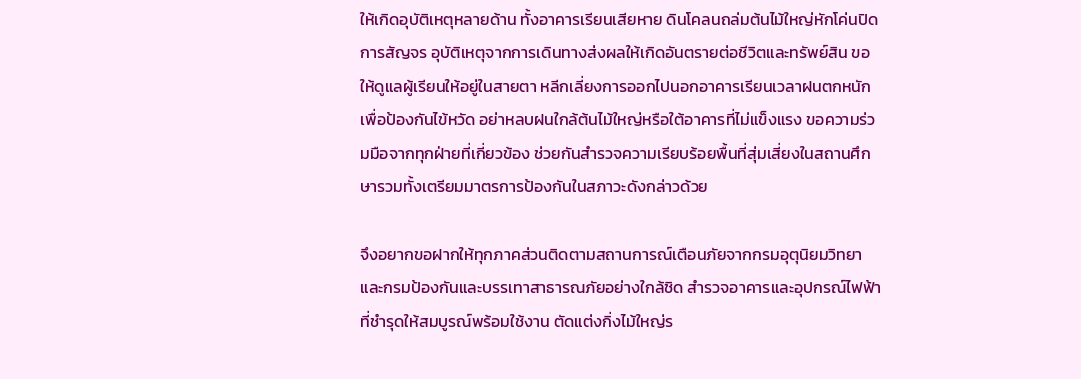ให้เกิดอุบัติเหตุหลายด้าน ทั้งอาคารเรียนเสียหาย ดินโคลนถล่มต้นไม้ใหญ่หักโค่นปิดการสัญจร อุบัติเหตุจากการเดินทางส่งผลให้เกิดอันตรายต่อชีวิตและทรัพย์สิน ขอให้ดูแลผู้เรียนให้อยู่ในสายตา หลีกเลี่ยงการออกไปนอกอาคารเรียนเวลาฝนตกหนักเพื่อป้องกันไข้หวัด อย่าหลบฝนใกล้ต้นไม้ใหญ่หรือใต้อาคารที่ไม่แข็งแรง ขอความร่วมมือจากทุกฝ่ายที่เกี่ยวข้อง ช่วยกันสำรวจความเรียบร้อยพื้นที่สุ่มเสี่ยงในสถานศึกษารวมทั้งเตรียมมาตรการป้องกันในสภาวะดังกล่าวด้วย

จึงอยากขอฝากให้ทุกภาคส่วนติดตามสถานการณ์เตือนภัยจากกรมอุตุนิยมวิทยา และกรมป้องกันและบรรเทาสาธารณภัยอย่างใกล้ชิด สำรวจอาคารและอุปกรณ์ไฟฟ้า
ที่ชำรุดให้สมบูรณ์พร้อมใช้งาน ตัดแต่งกิ่งไม้ใหญ่ร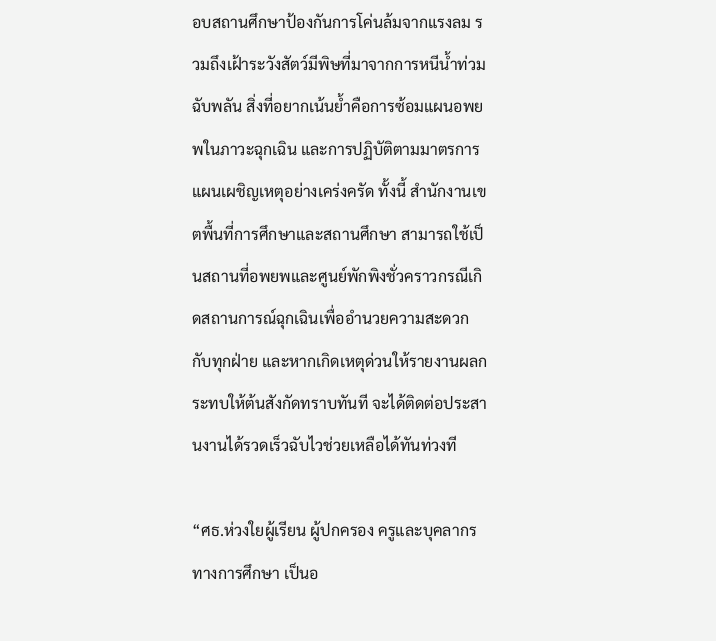อบสถานศึกษาป้องกันการโค่นล้มจากแรงลม รวมถึงเฝ้าระวังสัตว์มีพิษที่มาจากการหนีน้ำท่วมฉับพลัน สิ่งที่อยากเน้นย้ำคือการซ้อมแผนอพยพในภาวะฉุกเฉิน และการปฏิบัติตามมาตรการแผนเผชิญเหตุอย่างเคร่งครัด ทั้งนี้ สำนักงานเขตพื้นที่การศึกษาและสถานศึกษา สามารถใช้เป็นสถานที่อพยพและศูนย์พักพิงชั่วคราวกรณีเกิดสถานการณ์ฉุกเฉินเพื่ออำนวยความสะดวกกับทุกฝ่าย และหากเกิดเหตุด่วนให้รายงานผลกระทบให้ต้นสังกัดทราบทันที จะได้ติดต่อประสานงานได้รวดเร็วฉับไวช่วยเหลือได้ทันท่วงที

“ศธ.ห่วงใยผู้เรียน ผู้ปกครอง ครูและบุคลากรทางการศึกษา เป็นอ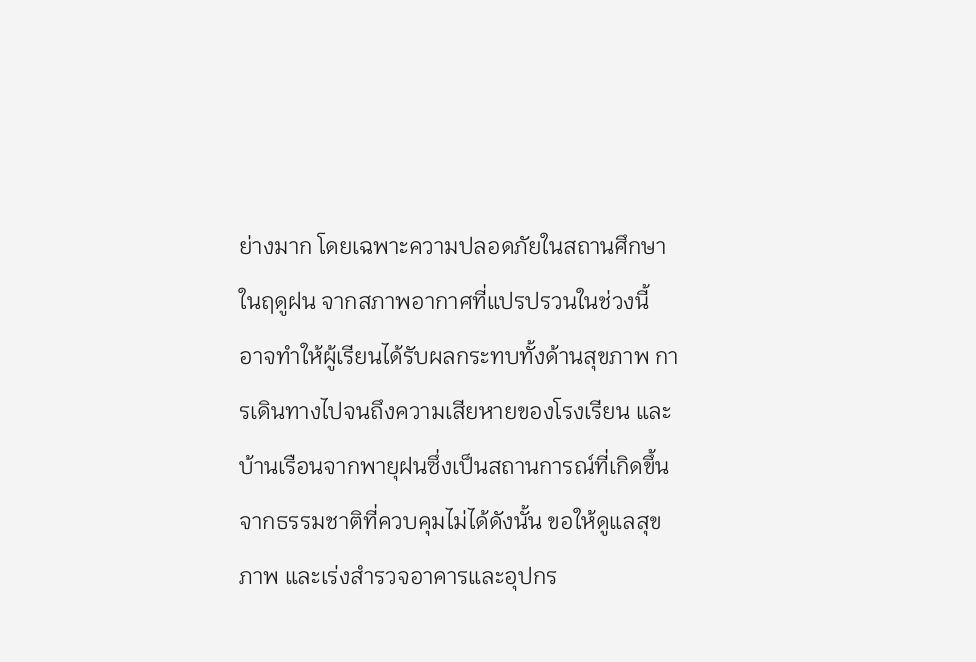ย่างมาก โดยเฉพาะความปลอดภัยในสถานศึกษาในฤดูฝน จากสภาพอากาศที่แปรปรวนในช่วงนี้
อาจทำให้ผู้เรียนได้รับผลกระทบทั้งด้านสุขภาพ การเดินทางไปจนถึงความเสียหายของโรงเรียน และบ้านเรือนจากพายุฝนซึ่งเป็นสถานการณ์ที่เกิดขึ้นจากธรรมชาติที่ควบคุมไม่ได้ดังนั้น ขอให้ดูแลสุขภาพ และเร่งสำรวจอาคารและอุปกร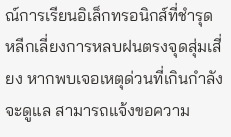ณ์การเรียนอิเล็กทรอนิกส์ที่ชำรุด หลีกเลี่ยงการหลบฝนตรงจุดสุ่มเสี่ยง หากพบเจอเหตุด่วนที่เกินกำลังจะดูแล สามารถแจ้งขอความ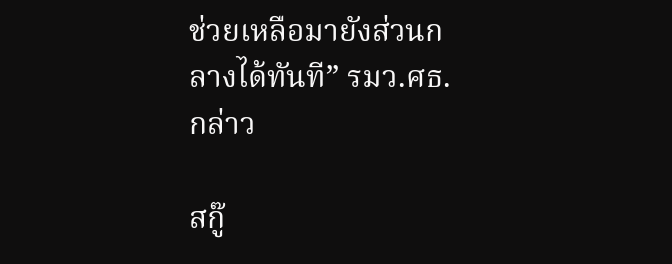ช่วยเหลือมายังส่วนกลางได้ทันที” รมว.ศธ. กล่าว

สกู๊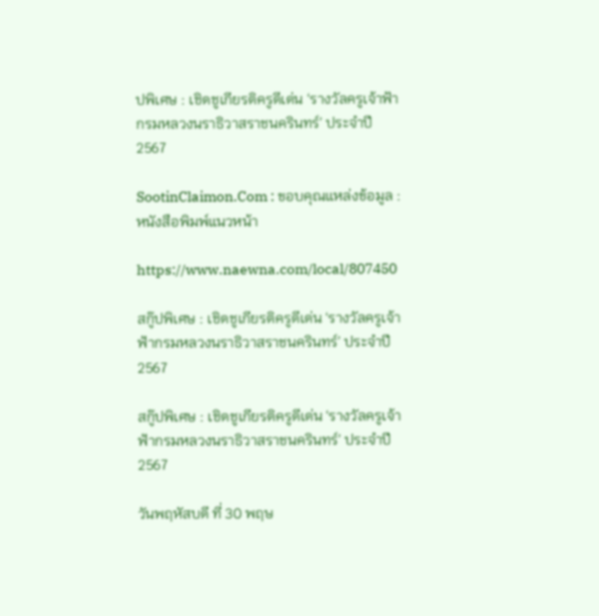ปพิเศษ : เชิดชูเกียรติครูดีเด่น ‘รางวัลครูเจ้าฟ้ากรมหลวงนราธิวาสราชนครินทร์’ ประจำปี 2567

SootinClaimon.Com : ขอบคุณแหล่งข้อมูล : หนังสือพิมพ์แนวหน้า

https://www.naewna.com/local/807450

สกู๊ปพิเศษ : เชิดชูเกียรติครูดีเด่น ‘รางวัลครูเจ้าฟ้ากรมหลวงนราธิวาสราชนครินทร์’ ประจำปี 2567

สกู๊ปพิเศษ : เชิดชูเกียรติครูดีเด่น ‘รางวัลครูเจ้าฟ้ากรมหลวงนราธิวาสราชนครินทร์’ ประจำปี 2567

วันพฤหัสบดี ที่ 30 พฤษ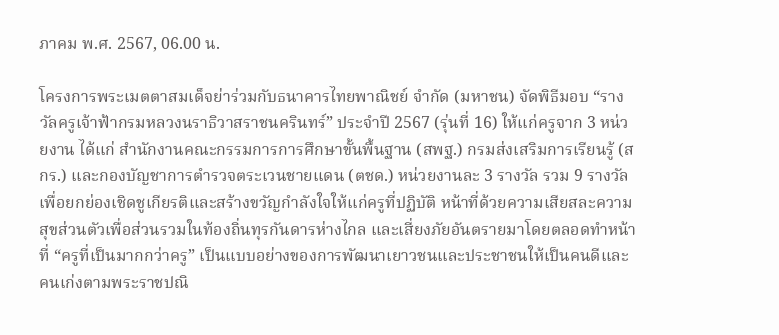ภาคม พ.ศ. 2567, 06.00 น.

โครงการพระเมตตาสมเด็จย่าร่วมกับธนาคารไทยพาณิชย์ จำกัด (มหาชน) จัดพิธีมอบ “รางวัลครูเจ้าฟ้ากรมหลวงนราธิวาสราชนครินทร์” ประจำปี 2567 (รุ่นที่ 16) ให้แก่ครูจาก 3 หน่วยงาน ได้แก่ สำนักงานคณะกรรมการการศึกษาขั้นพื้นฐาน (สพฐ.) กรมส่งเสริมการเรียนรู้ (สกร.) และกองบัญชาการตำรวจตระเวนชายแดน (ตชด.) หน่วยงานละ 3 รางวัล รวม 9 รางวัล เพื่อยกย่องเชิดชูเกียรติและสร้างขวัญกำลังใจให้แก่ครูที่ปฏิบัติ หน้าที่ด้วยความเสียสละความสุขส่วนตัวเพื่อส่วนรวมในท้องถิ่นทุรกันดารห่างไกล และเสี่ยงภัยอันตรายมาโดยตลอดทำหน้าที่ “ครูที่เป็นมากกว่าครู” เป็นแบบอย่างของการพัฒนาเยาวชนและประชาชนให้เป็นคนดีและคนเก่งตามพระราชปณิ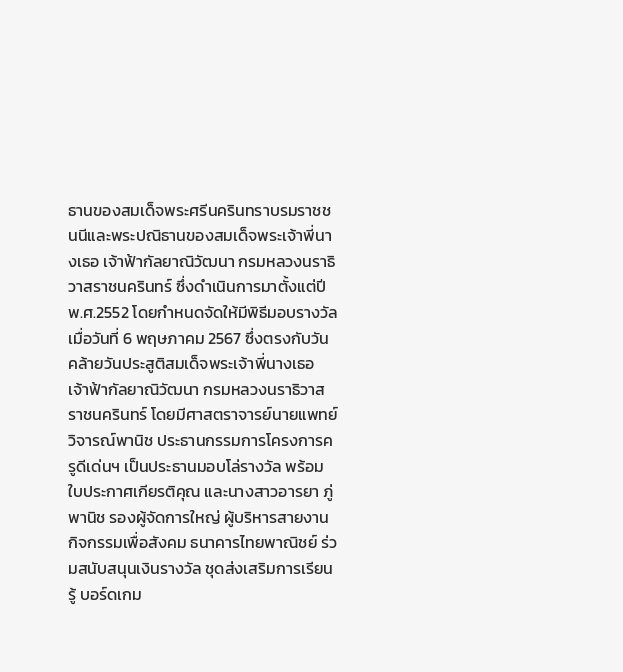ธานของสมเด็จพระศรีนครินทราบรมราชชนนีและพระปณิธานของสมเด็จพระเจ้าพี่นางเธอ เจ้าฟ้ากัลยาณิวัฒนา กรมหลวงนราธิวาสราชนครินทร์ ซึ่งดำเนินการมาตั้งแต่ปี พ.ศ.2552 โดยกำหนดจัดให้มีพิธีมอบรางวัลเมื่อวันที่ 6 พฤษภาคม 2567 ซึ่งตรงกับวันคล้ายวันประสูติสมเด็จพระเจ้าพี่นางเธอ เจ้าฟ้ากัลยาณิวัฒนา กรมหลวงนราธิวาสราชนครินทร์ โดยมีศาสตราจารย์นายแพทย์วิจารณ์พานิช ประธานกรรมการโครงการครูดีเด่นฯ เป็นประธานมอบโล่รางวัล พร้อมใบประกาศเกียรติคุณ และนางสาวอารยา ภู่พานิช รองผู้จัดการใหญ่ ผู้บริหารสายงานกิจกรรมเพื่อสังคม ธนาคารไทยพาณิชย์ ร่วมสนับสนุนเงินรางวัล ชุดส่งเสริมการเรียนรู้ บอร์ดเกม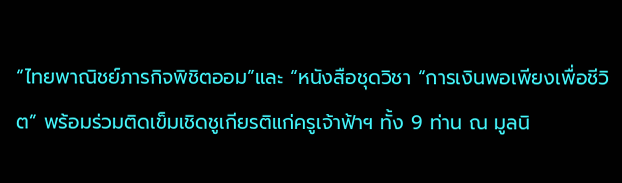“ไทยพาณิชย์ภารกิจพิชิตออม”และ “หนังสือชุดวิชา “การเงินพอเพียงเพื่อชีวิต” พร้อมร่วมติดเข็มเชิดชูเกียรติแก่ครูเจ้าฟ้าฯ ทั้ง 9 ท่าน ณ มูลนิ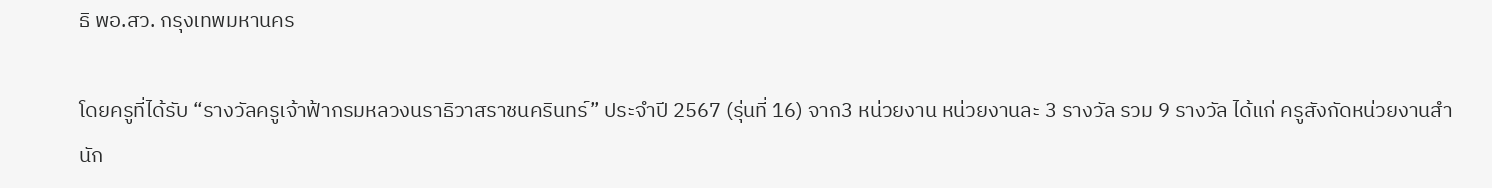ธิ พอ.สว. กรุงเทพมหานคร

โดยครูที่ได้รับ “รางวัลครูเจ้าฟ้ากรมหลวงนราธิวาสราชนครินทร์” ประจำปี 2567 (รุ่นที่ 16) จาก3 หน่วยงาน หน่วยงานละ 3 รางวัล รวม 9 รางวัล ได้แก่ ครูสังกัดหน่วยงานสำนัก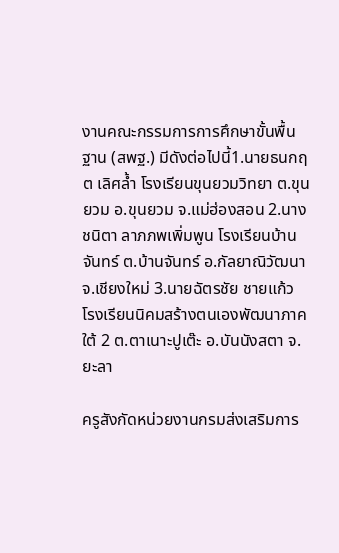งานคณะกรรมการการศึกษาขั้นพื้นฐาน (สพฐ.) มีดังต่อไปนี้1.นายธนกฤต เลิศล้ำ โรงเรียนขุนยวมวิทยา ต.ขุนยวม อ.ขุนยวม จ.แม่ฮ่องสอน 2.นางชนิตา ลาภภพเพิ่มพูน โรงเรียนบ้านจันทร์ ต.บ้านจันทร์ อ.กัลยาณิวัฒนา จ.เชียงใหม่ 3.นายฉัตรชัย ชายแก้ว โรงเรียนนิคมสร้างตนเองพัฒนาภาคใต้ 2 ต.ตาเนาะปูเต๊ะ อ.บันนังสตา จ.ยะลา

ครูสังกัดหน่วยงานกรมส่งเสริมการ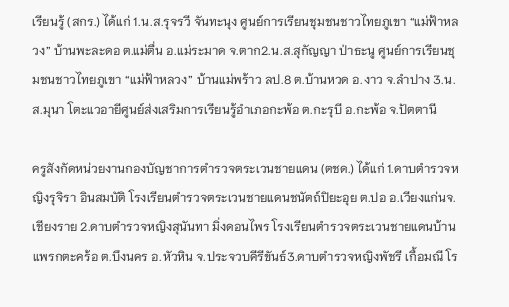เรียนรู้ (สกร.) ได้แก่ 1.น.ส.รุจรวี จันทะนุง ศูนย์การเรียนชุมชนชาวไทยภูเขา “แม่ฟ้าหลวง” บ้านพะละดอ ต.แม่ตื่น อ.แม่ระมาด จ.ตาก2.น.ส.สุกัญญา ป่าธะนู ศูนย์การเรียนชุมชนชาวไทยภูเขา “แม่ฟ้าหลวง” บ้านแม่พร้าว ลป.8 ต.บ้านหวด อ.งาว จ.ลำปาง 3.น.ส.มุนา โตะแวอายีศูนย์ส่งเสริมการเรียนรู้อำเภอกะพ้อ ต.กะรุบี อ.กะพ้อ จ.ปัตตานี

ครูสังกัดหน่วยงานกองบัญชาการตำรวจตระเวนชายแดน (ตชด.) ได้แก่ 1.ดาบตำรวจหญิงรุจิรา อินสมบัติ โรงเรียนตำรวจตระเวนชายแดนชนัตถ์ปิยะอุย ต.ปอ อ.เวียงแก่นจ.เชียงราย 2.ดาบตำรวจหญิงสุนันทา มิ่งดอนไพร โรงเรียนตำรวจตระเวนชายแดนบ้านแพรกตะคร้อ ต.บึงนคร อ.หัวหิน จ.ประจวบคีรีขันธ์3.ดาบตำรวจหญิงพัชรี เกื้อมณี โร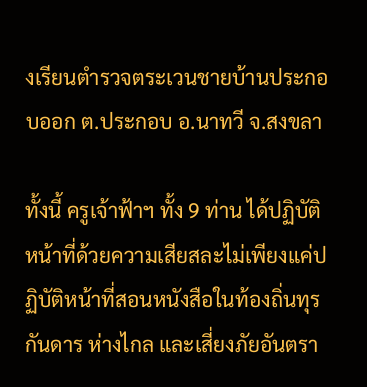งเรียนตำรวจตระเวนชายบ้านประกอบออก ต.ประกอบ อ.นาทวี จ.สงขลา

ทั้งนี้ ครูเจ้าฟ้าฯ ทั้ง 9 ท่าน ได้ปฏิบัติหน้าที่ด้วยความเสียสละไม่เพียงแค่ปฏิบัติหน้าที่สอนหนังสือในท้องถิ่นทุรกันดาร ห่างไกล และเสี่ยงภัยอันตรา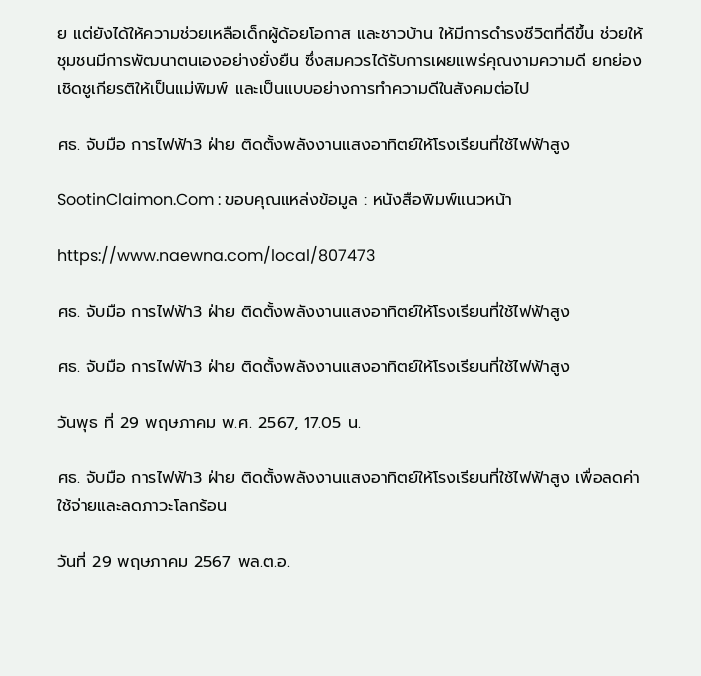ย แต่ยังได้ให้ความช่วยเหลือเด็กผู้ด้อยโอกาส และชาวบ้าน ให้มีการดำรงชีวิตที่ดีขึ้น ช่วยให้ชุมชนมีการพัฒนาตนเองอย่างยั่งยืน ซึ่งสมควรได้รับการเผยแพร่คุณงามความดี ยกย่องเชิดชูเกียรติให้เป็นแม่พิมพ์ และเป็นแบบอย่างการทำความดีในสังคมต่อไป

ศธ. จับมือ การไฟฟ้า3 ฝ่าย ติดตั้งพลังงานแสงอาทิตย์ให้โรงเรียนที่ใช้ไฟฟ้าสูง

SootinClaimon.Com : ขอบคุณแหล่งข้อมูล : หนังสือพิมพ์แนวหน้า

https://www.naewna.com/local/807473

ศธ. จับมือ การไฟฟ้า3 ฝ่าย ติดตั้งพลังงานแสงอาทิตย์ให้โรงเรียนที่ใช้ไฟฟ้าสูง

ศธ. จับมือ การไฟฟ้า3 ฝ่าย ติดตั้งพลังงานแสงอาทิตย์ให้โรงเรียนที่ใช้ไฟฟ้าสูง

วันพุธ ที่ 29 พฤษภาคม พ.ศ. 2567, 17.05 น.

ศธ. จับมือ การไฟฟ้า3 ฝ่าย ติดตั้งพลังงานแสงอาทิตย์ให้โรงเรียนที่ใช้ไฟฟ้าสูง เพื่อลดค่าใช้จ่ายและลดภาวะโลกร้อน

วันที่ 29 พฤษภาคม 2567 พล.ต.อ.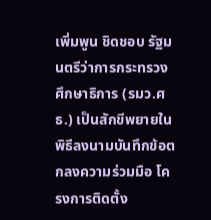เพิ่มพูน ชิดชอบ รัฐมนตรีว่าการกระทรวงศึกษาธิการ (รมว.ศธ.) เป็นสักขีพยายในพิธีลงนามบันทึกข้อตกลงความร่วมมือ โครงการติดตั้ง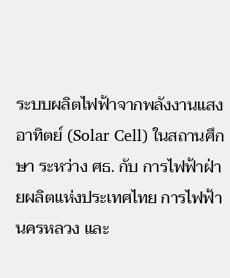ระบบผลิตไฟฟ้าจากพลังงานแสงอาทิตย์ (Solar Cell) ในสถานศึกษา ระหว่าง ศธ. กับ การไฟฟ้าฝ่ายผลิตแห่งประเทศไทย การไฟฟ้านครหลวง และ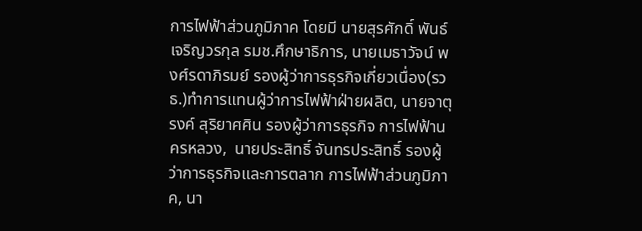การไฟฟ้าส่วนภูมิภาค โดยมี นายสุรศักดิ์ พันธ์เจริญวรกุล รมช.ศึกษาธิการ, นายเมธาวัจน์ พงศ์รดาภิรมย์ รองผู้ว่าการธุรกิจเกี่ยวเนื่อง(รวธ.)ทำการแทนผู้ว่าการไฟฟ้าฝ่ายผลิต, นายจาตุรงค์ สุริยาศศิน รองผู้ว่าการธุรกิจ การไฟฟ้านครหลวง,  นายประสิทธิ์ จันทรประสิทธิ์ รองผู้ว่าการธุรกิจและการตลาก การไฟฟ้าส่วนภูมิภาค, นา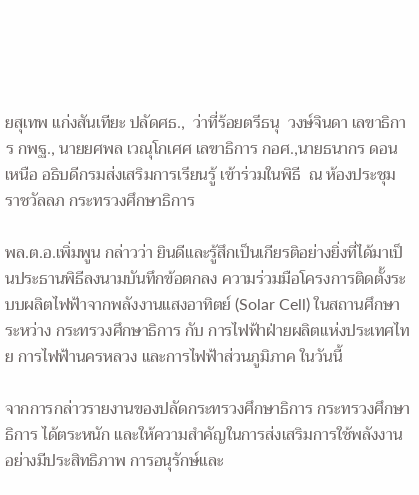ยสุเทพ แก่งสันเทียะ ปลัดศธ.,  ว่าที่ร้อยตรีธนุ  วงษ์จินดา เลขาธิการ กพฐ., นายยศพล เวณุโกเศศ เลขาธิการ กอศ.,นายธนากร ดอนเหนือ อธิบดีกรมส่งเสริมการเรียนรู้ เข้าร่วมในพิธี  ณ ห้องประชุมราชวัลลภ กระทรวงศึกษาธิการ

พล.ต.อ.เพิ่มพูน กล่าวว่า ยินดีและรู้สึกเป็นเกียรติอย่างยิ่งที่ได้มาเป็นประธานพิธีลงนามบันทึกข้อตกลง ความร่วมมือโครงการติดตั้งระบบผลิตไฟฟ้าจากพลังงานแสงอาทิตย์ (Solar Cell) ในสถานศึกษา ระหว่าง กระทรวงศึกษาธิการ กับ การไฟฟ้าฝ่ายผลิตแห่งประเทศไทย การไฟฟ้านครหลวง และการไฟฟ้าส่วนภูมิภาค ในวันนี้

จากการกล่าวรายงานของปลัดกระทรวงศึกษาธิการ กระทรวงศึกษาธิการ ได้ตระหนัก และให้ความสําคัญในการส่งเสริมการใช้พลังงานอย่างมีประสิทธิภาพ การอนุรักษ์และ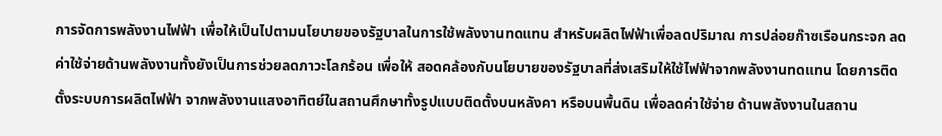การจัดการพลังงานไฟฟ้า เพื่อให้เป็นไปตามนโยบายของรัฐบาลในการใช้พลังงานทดแทน สําหรับผลิตไฟฟ้าเพื่อลดปริมาณ การปล่อยก๊าซเรือนกระจก ลดค่าใช้จ่ายด้านพลังงานทั้งยังเป็นการช่วยลดภาวะโลกร้อน เพื่อให้ สอดคล้องกับนโยบายของรัฐบาลที่ส่งเสริมให้ใช้ไฟฟ้าจากพลังงานทดแทน โดยการติดตั้งระบบการผลิตไฟฟ้า จากพลังงานแสงอาทิตย์ในสถานศึกษาทั้งรูปแบบติดตั้งบนหลังคา หรือบนพื้นดิน เพื่อลดค่าใช้จ่าย ด้านพลังงานในสถาน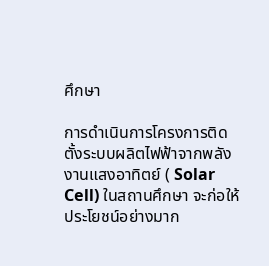ศึกษา

การดําเนินการโครงการติดตั้งระบบผลิตไฟฟ้าจากพลังงานแสงอาทิตย์ ( Solar Cell) ในสถานศึกษา จะก่อให้ประโยชน์อย่างมาก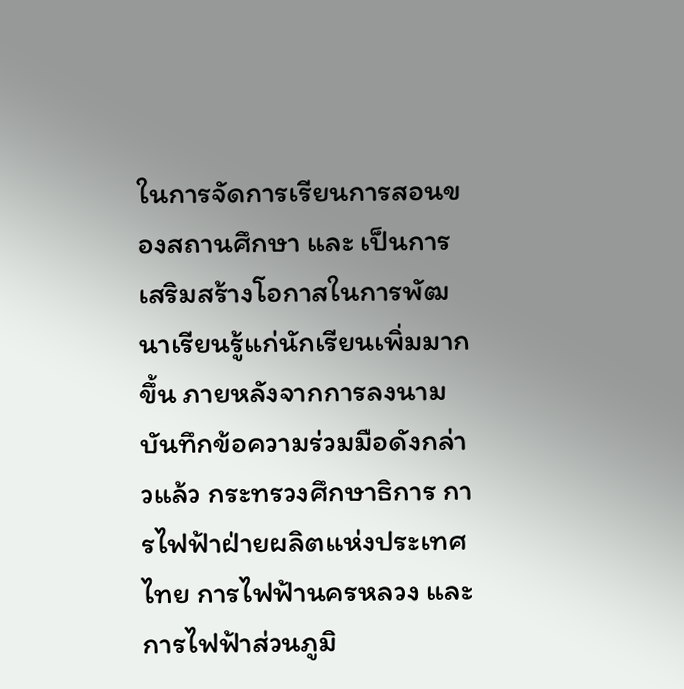ในการจัดการเรียนการสอนของสถานศึกษา และ เป็นการเสริมสร้างโอกาสในการพัฒนาเรียนรู้แก่นักเรียนเพิ่มมากขึ้น ภายหลังจากการลงนามบันทึกข้อความร่วมมือดังกล่าวแล้ว กระทรวงศึกษาธิการ การไฟฟ้าฝ่ายผลิตแห่งประเทศไทย การไฟฟ้านครหลวง และการไฟฟ้าส่วนภูมิ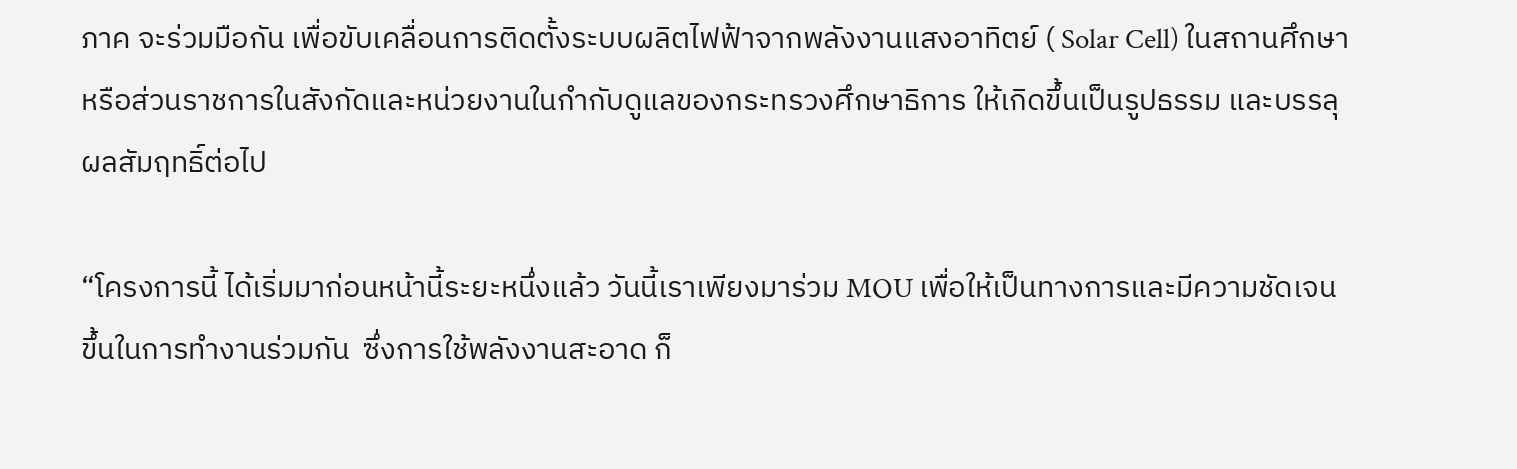ภาค จะร่วมมือกัน เพื่อขับเคลื่อนการติดตั้งระบบผลิตไฟฟ้าจากพลังงานแสงอาทิตย์ ( Solar Cell) ในสถานศึกษา หรือส่วนราชการในสังกัดและหน่วยงานในกํากับดูแลของกระทรวงศึกษาธิการ ให้เกิดขึ้นเป็นรูปธรรม และบรรลุผลสัมฤทธิ์ต่อไป

“โครงการนี้ ได้เริ่มมาก่อนหน้านี้ระยะหนึ่งแล้ว วันนี้เราเพียงมาร่วม MOU เพื่อให้เป็นทางการและมีความชัดเจนขึ้นในการทำงานร่วมกัน  ซึ่งการใช้พลังงานสะอาด ก็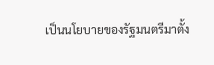เป็นนโยบายของรัฐมนตรีมาตั้ง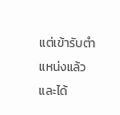แต่เข้ารับตำแหน่งแล้ว และได้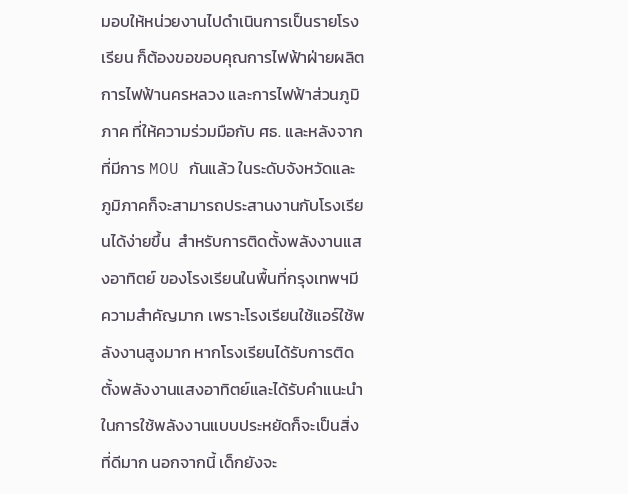มอบให้หน่วยงานไปดำเนินการเป็นรายโรงเรียน ก็ต้องขอขอบคุณการไฟฟ้าฝ่ายผลิต การไฟฟ้านครหลวง และการไฟฟ้าส่วนภูมิภาค ที่ให้ความร่วมมือกับ ศธ. และหลังจากที่มีการ MOU กันแล้ว ในระดับจังหวัดและภูมิภาคก็จะสามารถประสานงานกับโรงเรียนได้ง่ายขึ้น  สำหรับการติดตั้งพลังงานแสงอาทิตย์ ของโรงเรียนในพื้นที่กรุงเทพฯมีความสำคัญมาก เพราะโรงเรียนใช้แอร์ใช้พลังงานสูงมาก หากโรงเรียนได้รับการติดตั้งพลังงานแสงอาทิตย์และได้รับคำแนะนำในการใช้พลังงานแบบประหยัดก็จะเป็นสิ่งที่ดีมาก นอกจากนี้ เด็กยังจะ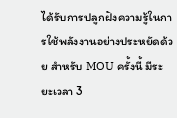ได้รับการปลูกฝังความรู้ในการใช้พลังงานอย่างประหยัดด้วย สำหรับ MOU ครั้งนี้ มีระยะเวลา 3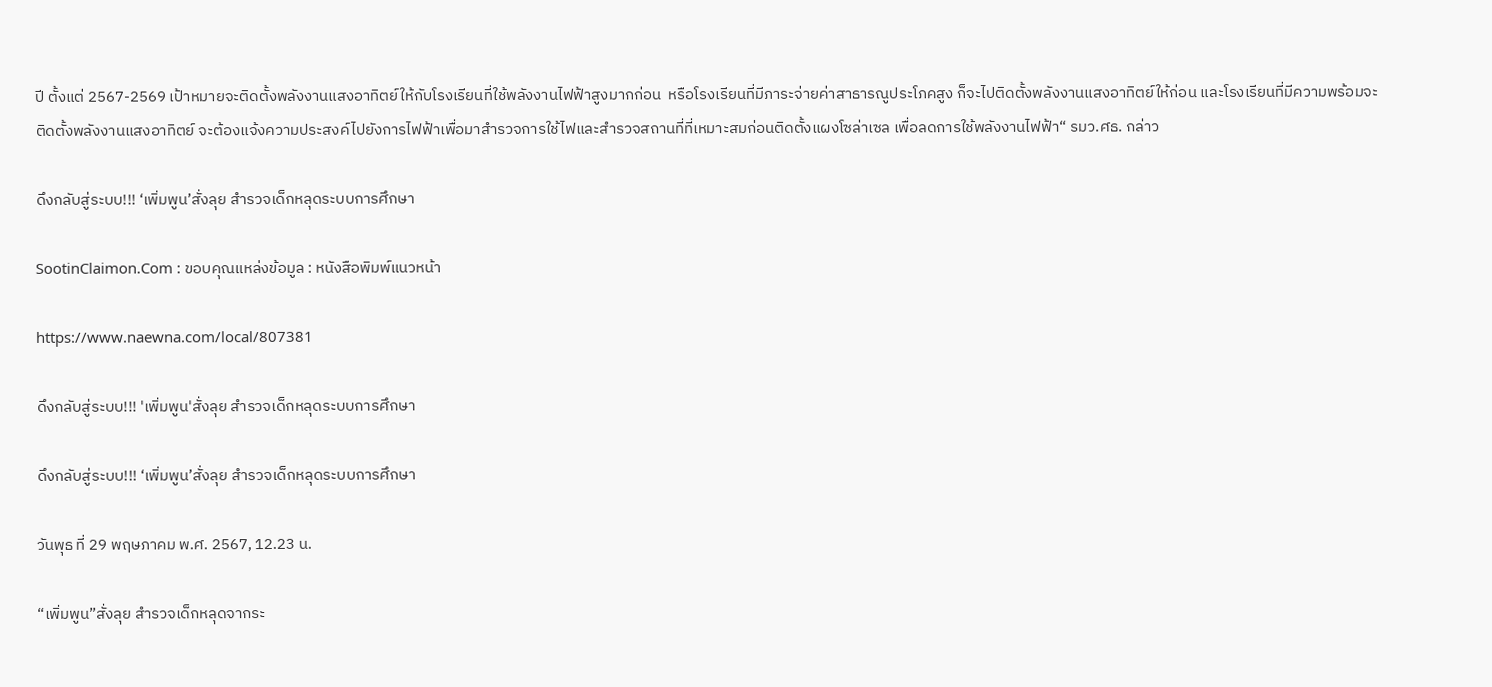ปี ตั้งแต่ 2567-2569 เป้าหมายจะติดตั้งพลังงานแสงอาทิตย์ให้กับโรงเรียนที่ใช้พลังงานไฟฟ้าสูงมากก่อน  หรือโรงเรียนที่มีภาระจ่ายค่าสาธารณูประโภคสูง ก็จะไปติดตั้งพลังงานแสงอาทิตย์ให้ก่อน และโรงเรียนที่มีความพร้อมจะติดตั้งพลังงานแสงอาทิตย์ จะต้องแจ้งความประสงค์ไปยังการไฟฟ้าเพื่อมาสำรวจการใช้ไฟและสำรวจสถานที่ที่เหมาะสมก่อนติดตั้งแผงโซล่าเซล เพื่อลดการใช้พลังงานไฟฟ้า“ รมว.ศธ. กล่าว

ดึงกลับสู่ระบบ!!! ‘เพิ่มพูน’สั่งลุย สำรวจเด็กหลุดระบบการศึกษา

SootinClaimon.Com : ขอบคุณแหล่งข้อมูล : หนังสือพิมพ์แนวหน้า

https://www.naewna.com/local/807381

ดึงกลับสู่ระบบ!!! 'เพิ่มพูน'สั่งลุย สำรวจเด็กหลุดระบบการศึกษา

ดึงกลับสู่ระบบ!!! ‘เพิ่มพูน’สั่งลุย สำรวจเด็กหลุดระบบการศึกษา

วันพุธ ที่ 29 พฤษภาคม พ.ศ. 2567, 12.23 น.

“เพิ่มพูน”สั่งลุย สำรวจเด็กหลุดจากระ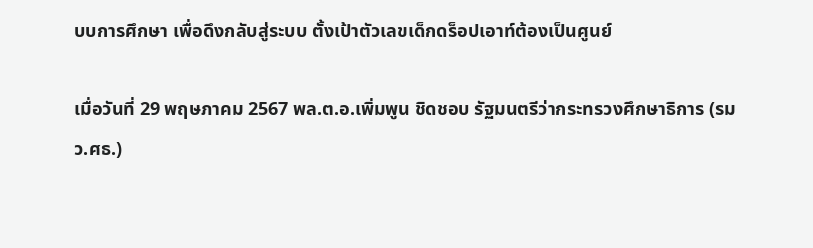บบการศึกษา เพื่อดึงกลับสู่ระบบ ตั้งเป้าตัวเลขเด็กดร็อปเอาท์ต้องเป็นศูนย์

เมื่อวันที่ 29 พฤษภาคม 2567 พล.ต.อ.เพิ่มพูน ชิดชอบ รัฐมนตรีว่ากระทรวงศึกษาธิการ (รมว.ศธ.)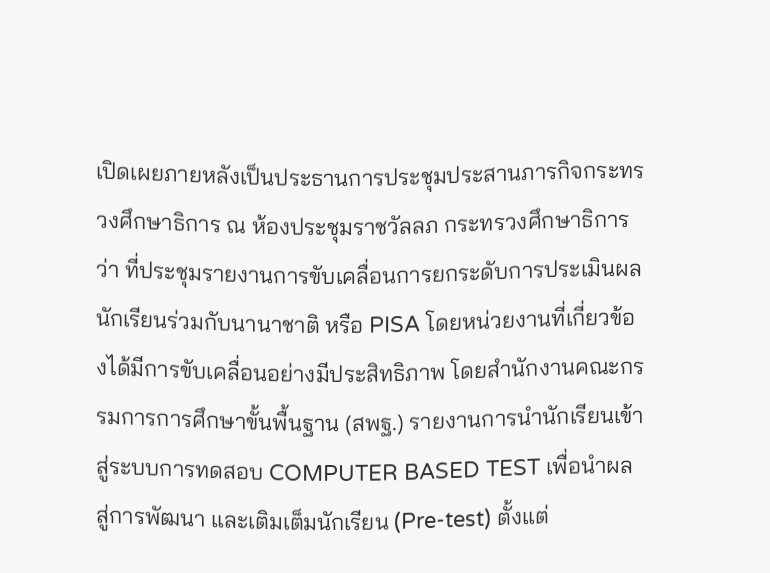เปิดเผยภายหลังเป็นประธานการประชุมประสานภารกิจกระทรวงศึกษาธิการ ณ ห้องประชุมราชวัลลภ กระทรวงศึกษาธิการ ว่า ที่ประชุมรายงานการขับเคลื่อนการยกระดับการประเมินผลนักเรียนร่วมกับนานาชาติ หรือ PISA โดยหน่วยงานที่เกี่ยวข้องได้มีการขับเคลื่อนอย่างมีประสิทธิภาพ โดยสำนักงานคณะกรรมการการศึกษาขั้นพื้นฐาน (สพฐ.) รายงานการนํานักเรียนเข้าสู่ระบบการทดสอบ COMPUTER BASED TEST เพื่อนําผลสู่การพัฒนา และเติมเต็มนักเรียน (Pre-test) ตั้งแต่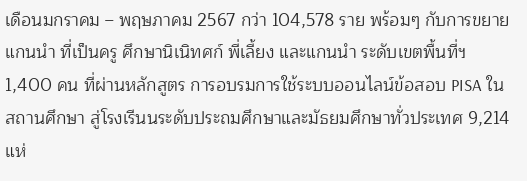เดือนมกราคม – พฤษภาคม 2567 กว่า 104,578 ราย พร้อมๆ กับการขยายแกนนำ ที่เป็นครู ศึกษานิเนิทศก์ พี่เลี้ยง และแกนนำ ระดับเขตพื้นที่ฯ 1,400 คน ที่ผ่านหลักสูตร การอบรมการใช้ระบบออนไลน์ข้อสอบ PISA ในสถานศึกษา สู่โรงเรีนนระดับประถมศึกษาและมัธยมศึกษาทั่วประเทศ 9,214 แห่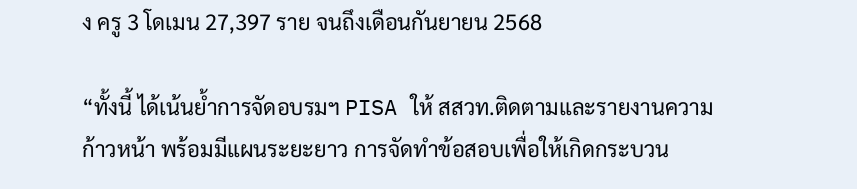ง ครู 3 โดเมน 27,397 ราย จนถึงเดือนกันยายน 2568

“ทั้งนี้ ได้เน้นย้ำการจัดอบรมฯ PISA ให้ สสวท.ติดตามและรายงานความก้าวหน้า พร้อมมีแผนระยะยาว การจัดทำข้อสอบเพื่อให้เกิดกระบวน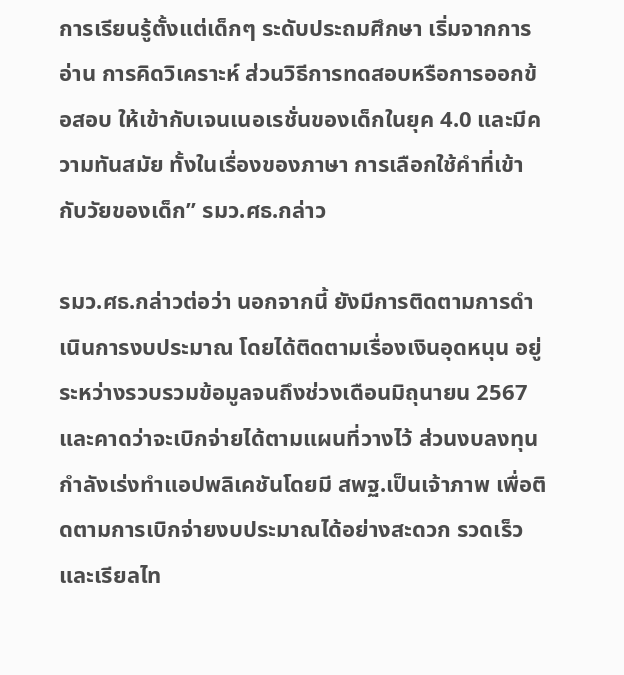การเรียนรู้ตั้งแต่เด็กๆ ระดับประถมศึกษา เริ่มจากการอ่าน การคิดวิเคราะห์ ส่วนวิธีการทดสอบหรือการออกข้อสอบ ให้เข้ากับเจนเนอเรชั่นของเด็กในยุค 4.0 และมีความทันสมัย ทั้งในเรื่องของภาษา การเลือกใช้คำที่เข้ากับวัยของเด็ก” รมว.ศธ.กล่าว

รมว.ศธ.กล่าวต่อว่า นอกจากนี้ ยังมีการติดตามการดำเนินการงบประมาณ โดยได้ติดตามเรื่องเงินอุดหนุน อยู่ระหว่างรวบรวมข้อมูลจนถึงช่วงเดือนมิถุนายน 2567 และคาดว่าจะเบิกจ่ายได้ตามแผนที่วางไว้ ส่วนงบลงทุน กำลังเร่งทำแอปพลิเคชันโดยมี สพฐ.เป็นเจ้าภาพ เพื่อติดตามการเบิกจ่ายงบประมาณได้อย่างสะดวก รวดเร็ว และเรียลไท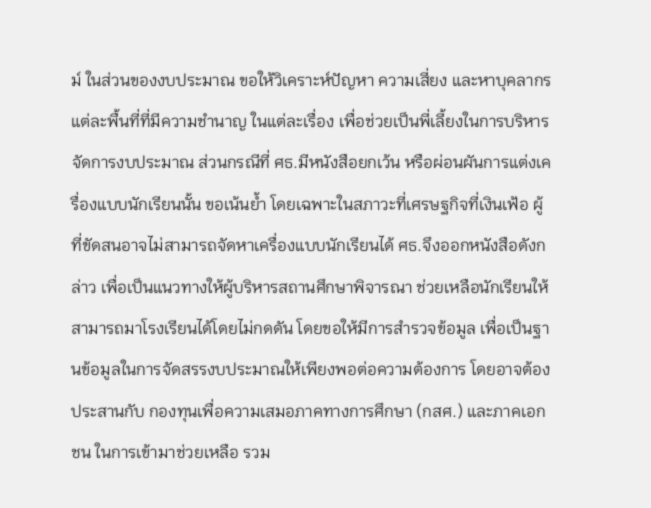ม์ ในส่วนของงบประมาณ ขอให้วิเคราะห์ปัญหา ความเสี่ยง และหาบุคลากรแต่ละพื้นที่ที่มีความชำนาญ ในแต่ละเรื่อง เพื่อช่วยเป็นพี่เลี้ยงในการบริหารจัดการงบประมาณ ส่วนกรณีที่ ศธ.มีหนังสือยกเว้น หรือผ่อนผันการแต่งเครื่องแบบนักเรียนนั้น ขอเน้นย้ำ โดยเฉพาะในสภาวะที่เศรษฐกิจที่เงินเฟ้อ ผู้ที่ขัดสนอาจไม่สามารถจัดหาเครื่องแบบนักเรียนได้ ศธ.จึงออกหนังสือดังกล่าว เพื่อเป็นแนวทางให้ผู้บริหารสถานศึกษาพิจารณา ช่วยเหลือนักเรียนให้สามารถมาโรงเรียนได้โดยไม่กดดัน โดยขอให้มีการสำรวจข้อมูล เพื่อเป็นฐานข้อมูลในการจัดสรรงบประมาณให้เพียงพอต่อความต้องการ โดยอาจต้องประสานกับ กองทุนเพื่อความเสมอภาคทางการศึกษา (กสศ.) และภาคเอกชน ในการเข้ามาช่วยเหลือ รวม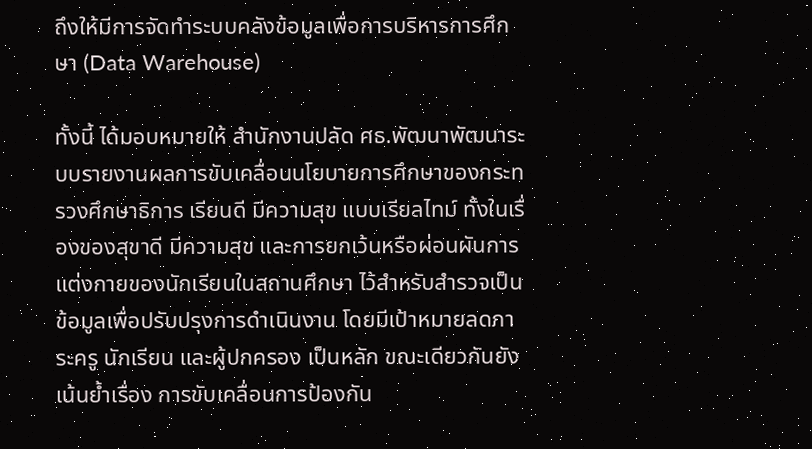ถึงให้มีการจัดทำระบบคลังข้อมูลเพื่อการบริหารการศึกษา (Data Warehouse)

ทั้งนี้ ได้มอบหมายให้ สำนักงานปลัด ศธ.พัฒนาพัฒนาระบบรายงานผลการขับเคลื่อนนโยบายการศึกษาของกระทรวงศึกษาธิการ เรียนดี มีความสุข แบบเรียลไทม์ ทั้งในเรื่องของสุขาดี มีความสุข และการยกเว้นหรือผ่อนผันการแต่งกายของนักเรียนในสถานศึกษา ไว้สำหรับสำรวจเป็นข้อมูลเพื่อปรับปรุงการดำเนินงาน โดยมีเป้าหมายลดภาระครู นักเรียน และผู้ปกครอง เป็นหลัก ขณะเดียวกันยังเน้นย้ำเรื่อง การขับเคลื่อนการป้องกัน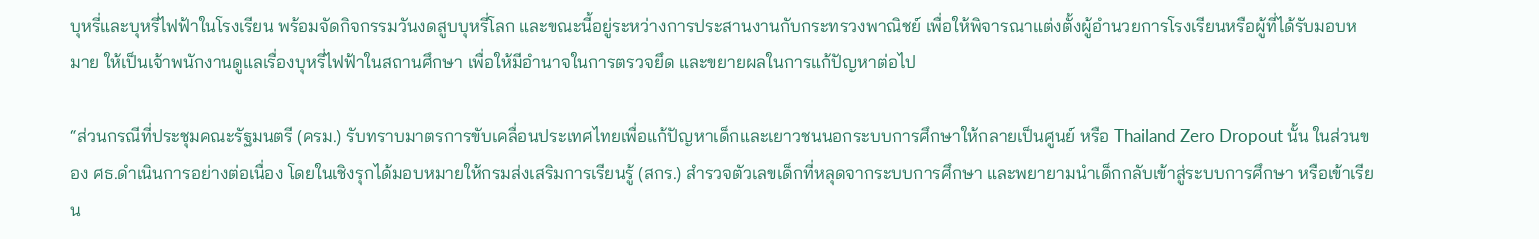บุหรี่และบุหรี่ไฟฟ้าในโรงเรียน พร้อมจัดกิจกรรมวันงดสูบบุหรี่โลก และขณะนี้อยู่ระหว่างการประสานงานกับกระทรวงพาณิชย์ เพื่อให้พิจารณาแต่งตั้งผู้อำนวยการโรงเรียนหรือผู้ที่ได้รับมอบหมาย ให้เป็นเจ้าพนักงานดูแลเรื่องบุหรี่ไฟฟ้าในสถานศึกษา เพื่อให้มีอำนาจในการตรวจยึด และขยายผลในการแก้ปัญหาต่อไป

“ส่วนกรณีที่ประชุมคณะรัฐมนตรี (ครม.) รับทราบมาตรการขับเคลื่อนประเทศไทยเพื่อแก้ปัญหาเด็กและเยาวชนนอกระบบการศึกษาให้กลายเป็นศูนย์ หรือ Thailand Zero Dropout นั้น ในส่วนของ ศธ.ดำเนินการอย่างต่อเนื่อง โดยในเชิงรุกได้มอบหมายให้กรมส่งเสริมการเรียนรู้ (สกร.) สำรวจตัวเลขเด็กที่หลุดจากระบบการศึกษา และพยายามนำเด็กกลับเข้าสู่ระบบการศึกษา หรือเข้าเรียน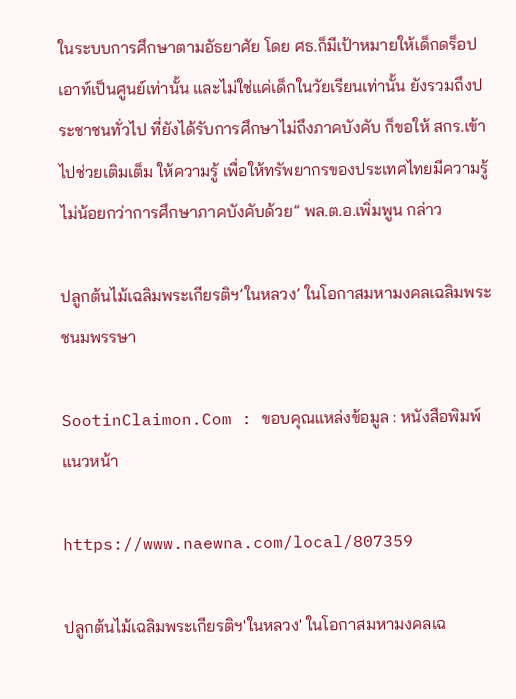ในระบบการศึกษาตามอัธยาศัย โดย ศธ.ก็มีเป้าหมายให้เด็กดร็อปเอาท์เป็นศูนย์เท่านั้น และไม่ใช่แค่เด็กในวัยเรียนเท่านั้น ยังรวมถึงประชาชนทั่วไป ที่ยังได้รับการศึกษาไม่ถึงภาคบังคับ ก็ขอให้ สกร.เข้าไปช่วยเติมเต็ม ให้ความรู้ เพื่อให้ทรัพยากรของประเทศไทยมีความรู้ไม่น้อยกว่าการศึกษาภาคบังคับด้วย” พล.ต.อ.เพิ่มพูน กล่าว

ปลูกต้นไม้เฉลิมพระเกียรติฯ’ในหลวง’ ในโอกาสมหามงคลเฉลิมพระชนมพรรษา

SootinClaimon.Com : ขอบคุณแหล่งข้อมูล : หนังสือพิมพ์แนวหน้า

https://www.naewna.com/local/807359

ปลูกต้นไม้เฉลิมพระเกียรติฯ'ในหลวง' ในโอกาสมหามงคลเฉ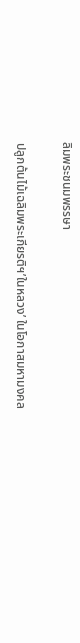ลิมพระชนมพรรษา

ปลูกต้นไม้เฉลิมพระเกียรติฯ’ในหลวง’ ในโอกาสมหามงคล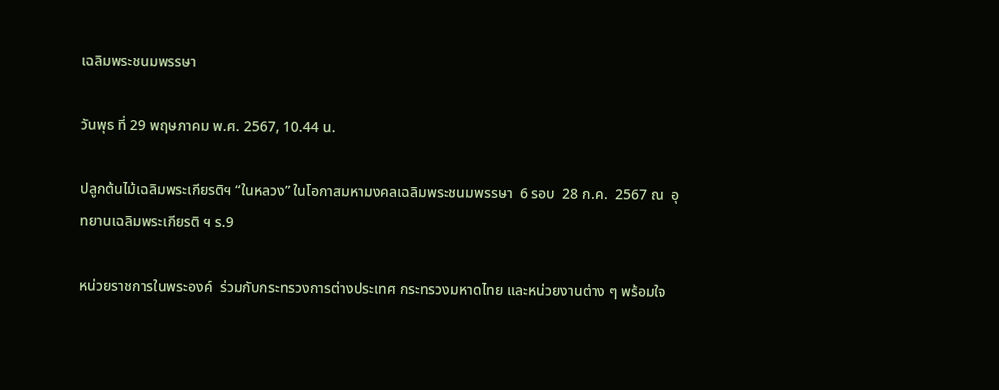เฉลิมพระชนมพรรษา

วันพุธ ที่ 29 พฤษภาคม พ.ศ. 2567, 10.44 น.

ปลูกต้นไม้เฉลิมพระเกียรติฯ “ในหลวง” ในโอกาสมหามงคลเฉลิมพระชนมพรรษา  6 รอบ  28 ก.ค.  2567 ณ  อุทยานเฉลิมพระเกียรติ ฯ ร.9

หน่วยราชการในพระองค์  ร่วมกับกระทรวงการต่างประเทศ กระทรวงมหาดไทย และหน่วยงานต่าง ๆ พร้อมใจ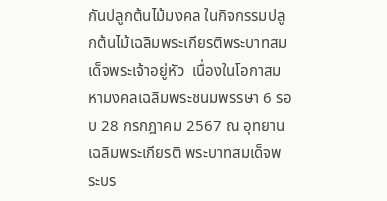กันปลูกต้นไม้มงคล ในกิจกรรมปลูกต้นไม้เฉลิมพระเกียรติพระบาทสมเด็จพระเจ้าอยู่หัว  เนื่องในโอกาสมหามงคลเฉลิมพระชนมพรรษา 6 รอบ 28 กรกฎาคม 2567 ณ อุทยานเฉลิมพระเกียรติ พระบาทสมเด็จพระบร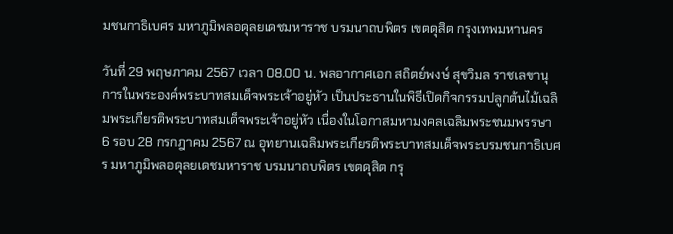มชนกาธิเบศร มหาภูมิพลอดุลยเดชมหาราช บรมนาถบพิตร เขตดุสิต กรุงเทพมหานคร

วันที่ 29 พฤษภาคม 2567 เวลา 08.00 น. พลอากาศเอก สถิตย์พงษ์ สุขวิมล ราชเลขานุการในพระองค์พระบาทสมเด็จพระเจ้าอยู่หัว เป็นประธานในพิธีเปิดกิจกรรมปลูกต้นไม้เฉลิมพระเกียรติพระบาทสมเด็จพระเจ้าอยู่หัว เนื่องในโอกาสมหามงคลเฉลิมพระชนมพรรษา 6 รอบ 28 กรกฎาคม 2567 ณ อุทยานเฉลิมพระเกียรติพระบาทสมเด็จพระบรมชนกาธิเบศร มหาภูมิพลอดุลยเดชมหาราช บรมนาถบพิตร เขตดุสิต กรุ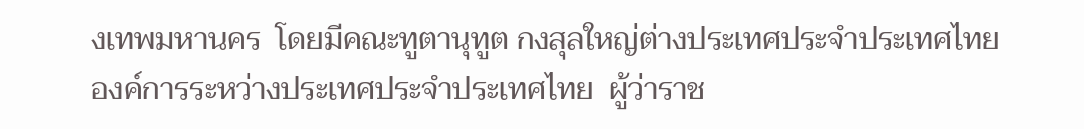งเทพมหานคร  โดยมีคณะทูตานุทูต กงสุลใหญ่ต่างประเทศประจำประเทศไทย องค์การระหว่างประเทศประจำประเทศไทย  ผู้ว่าราช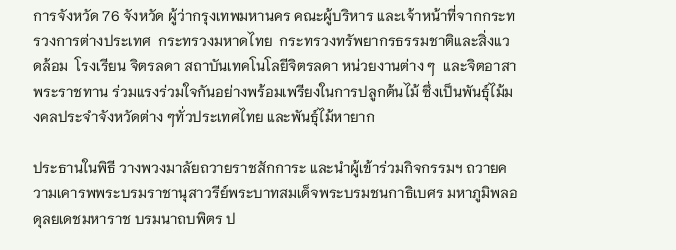การจังหวัด 76 จังหวัด ผู้ว่ากรุงเทพมหานคร คณะผู้บริหาร และเจ้าหน้าที่จากกระทรวงการต่างประเทศ  กระทรวงมหาดไทย  กระทรวงทรัพยากรธรรมชาติและสิ่งแวดล้อม  โรงเรียน จิตรลดา สถาบันเทคโนโลยีจิตรลดา หน่วยงานต่าง ๆ  และจิตอาสาพระราชทาน ร่วมแรงร่วมใจกันอย่างพร้อมเพรียงในการปลูกต้นไม้ ซึ่งเป็นพันธุ์ไม้มงคลประจำจังหวัดต่าง ๆทั่วประเทศไทย และพันธุ์ไม้หายาก

ประธานในพิธี วางพวงมาลัยถวายราชสักการะ และนำผู้เข้าร่วมกิจกรรมฯ ถวายความเคารพพระบรมราชานุสาวรีย์พระบาทสมเด็จพระบรมชนกาธิเบศร มหาภูมิพลอดุลยเดชมหาราช บรมนาถบพิตร ป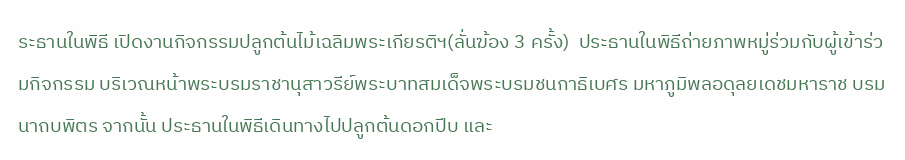ระธานในพิธี เปิดงานกิจกรรมปลูกต้นไม้เฉลิมพระเกียรติฯ(ลั่นฆ้อง 3 ครั้ง)  ประธานในพิธีถ่ายภาพหมู่ร่วมกับผู้เข้าร่วมกิจกรรม บริเวณหน้าพระบรมราชานุสาวรีย์พระบาทสมเด็จพระบรมชนกาธิเบศร มหาภูมิพลอดุลยเดชมหาราช บรมนาถบพิตร จากนั้น ประธานในพิธีเดินทางไปปลูกต้นดอกปีบ และ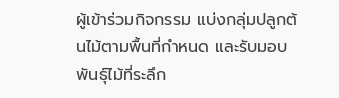ผู้เข้าร่วมกิจกรรม แบ่งกลุ่มปลูกต้นไม้ตามพื้นที่กำหนด และรับมอบพันธุ์ไม้ที่ระลึก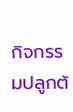กิจกรรมปลูกต้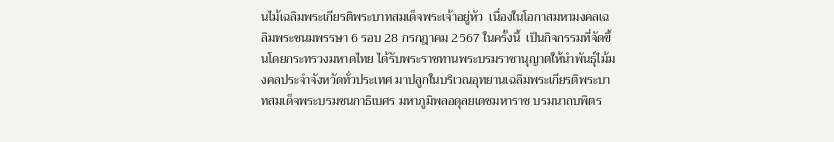นไม้เฉลิมพระเกียรติพระบาทสมเด็จพระเจ้าอยู่หัว  เนื่องในโอกาสมหามงคลเฉลิมพระชนมพรรษา 6 รอบ 28 กรกฎาคม 2567 ในครั้งนี้  เป็นกิจกรรมที่จัดขึ้นโดยกระทรวงมหาดไทย ได้รับพระราชทานพระบรมราชานุญาตให้นำพันธุ์ไม้มงคลประจำจังหวัดทั่วประเทศ มาปลูกในบริเวณอุทยานเฉลิมพระเกียรติพระบาทสมเด็จพระบรมชนกาธิเบศร มหาภูมิพลอดุลยเดชมหาราช บรมนาถบพิตร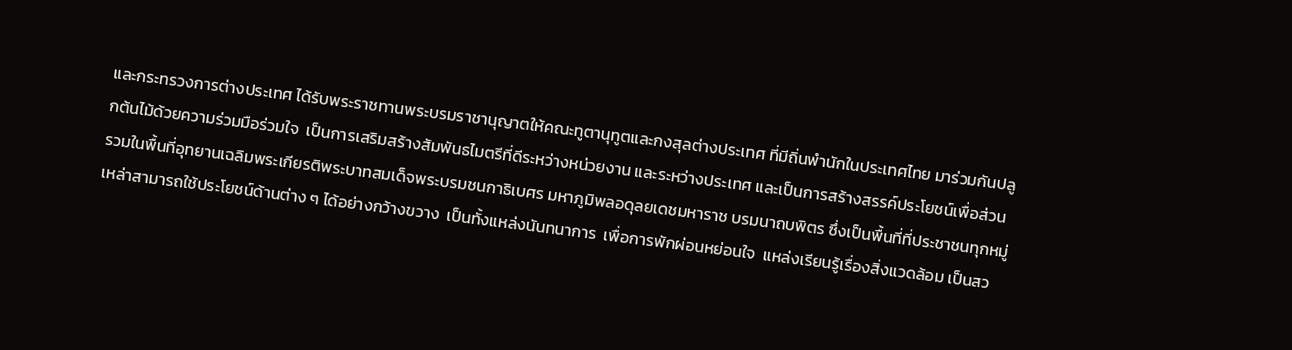และกระทรวงการต่างประเทศ ได้รับพระราชทานพระบรมราชานุญาตให้คณะทูตานุทูตและกงสุลต่างประเทศ ที่มีถิ่นพำนักในประเทศไทย มาร่วมกันปลูกต้นไม้ด้วยความร่วมมือร่วมใจ  เป็นการเสริมสร้างสัมพันธไมตรีที่ดีระหว่างหน่วยงาน และระหว่างประเทศ และเป็นการสร้างสรรค์ประโยชน์เพื่อส่วนรวมในพื้นที่อุทยานเฉลิมพระเกียรติพระบาทสมเด็จพระบรมชนกาธิเบศร มหาภูมิพลอดุลยเดชมหาราช บรมนาถบพิตร ซึ่งเป็นพื้นที่ที่ประชาชนทุกหมู่เหล่าสามารถใช้ประโยชน์ด้านต่าง ๆ ได้อย่างกว้างขวาง  เป็นทั้งแหล่งนันทนาการ  เพื่อการพักผ่อนหย่อนใจ  แหล่งเรียนรู้เรื่องสิ่งแวดล้อม เป็นสว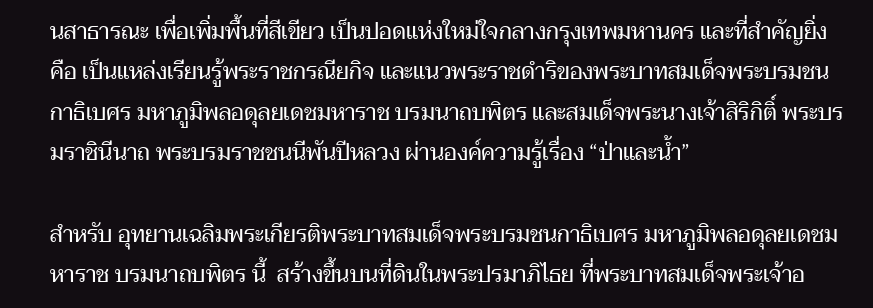นสาธารณะ เพื่อเพิ่มพื้นที่สีเขียว เป็นปอดแห่งใหม่ใจกลางกรุงเทพมหานคร และที่สำคัญยิ่ง คือ เป็นแหล่งเรียนรู้พระราชกรณียกิจ และแนวพระราชดำริของพระบาทสมเด็จพระบรมชนกาธิเบศร มหาภูมิพลอดุลยเดชมหาราช บรมนาถบพิตร และสมเด็จพระนางเจ้าสิริกิติ์ พระบรมราชินีนาถ พระบรมราชชนนีพันปีหลวง ผ่านองค์ความรู้เรื่อง “ป่าและน้ำ”

สำหรับ อุทยานเฉลิมพระเกียรติพระบาทสมเด็จพระบรมชนกาธิเบศร มหาภูมิพลอดุลยเดชมหาราช บรมนาถบพิตร นี้  สร้างขึ้นบนที่ดินในพระปรมาภิไธย ที่พระบาทสมเด็จพระเจ้าอ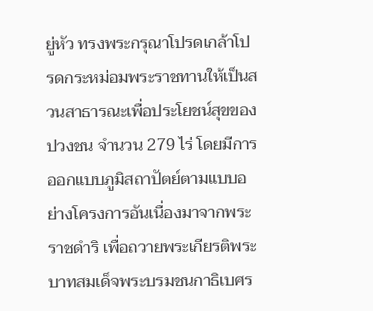ยู่หัว ทรงพระกรุณาโปรดเกล้าโปรดกระหม่อมพระราชทานให้เป็นสวนสาธารณะเพื่อประโยชน์สุขของปวงชน จำนวน 279 ไร่ โดยมีการออกแบบภูมิสถาปัตย์ตามแบบอย่างโครงการอันเนื่องมาจากพระราชดำริ เพื่อถวายพระเกียรติพระบาทสมเด็จพระบรมชนกาธิเบศร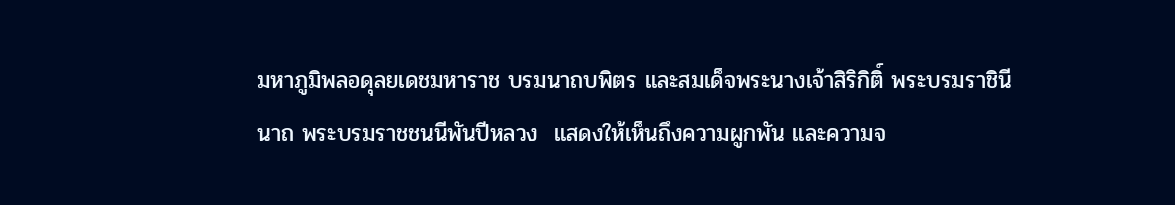มหาภูมิพลอดุลยเดชมหาราช บรมนาถบพิตร และสมเด็จพระนางเจ้าสิริกิติ์ พระบรมราชินีนาถ พระบรมราชชนนีพันปีหลวง  แสดงให้เห็นถึงความผูกพัน และความจ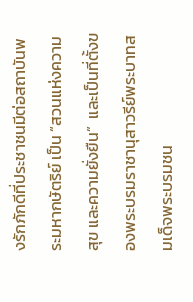งรักภักดีที่ประชาชนมีต่อสถาบันพระมหากษัตริย์ เป็น “สวนแห่งความสุข และความยั่งยืน”  และเป็นที่ตั้งของพระบรมราชานุสาวรีย์พระบาทสมเด็จพระบรมชน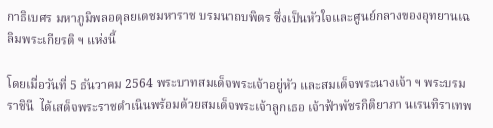กาธิเบศร มหาภูมิพลอดุลยเดชมหาราช บรมนาถบพิตร ซึ่งเป็นหัวใจและศูนย์กลางของอุทยานเฉลิมพระเกียรติ ฯ แห่งนี้

โดยเมื่อวันที่ 5 ธันวาคม 2564 พระบาทสมเด็จพระเจ้าอยู่หัว และสมเด็จพระนางเจ้า ฯ พระบรมราชินี  ได้เสด็จพระราชดำเนินพร้อมด้วยสมเด็จพระเจ้าลูกเธอ เจ้าฟ้าพัชรกิติยาภา นเรนทิราเทพ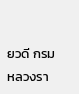ยวดี กรมหลวงรา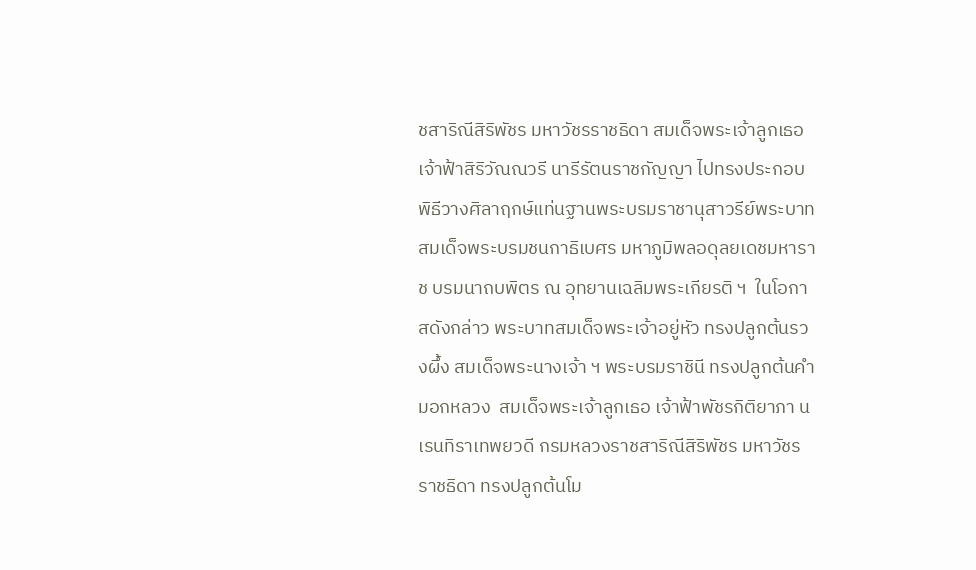ชสาริณีสิริพัชร มหาวัชรราชธิดา สมเด็จพระเจ้าลูกเธอ เจ้าฟ้าสิริวัณณวรี นารีรัตนราชกัญญา ไปทรงประกอบพิธีวางศิลาฤกษ์แท่นฐานพระบรมราชานุสาวรีย์พระบาทสมเด็จพระบรมชนกาธิเบศร มหาภูมิพลอดุลยเดชมหาราช บรมนาถบพิตร ณ อุทยานเฉลิมพระเกียรติ ฯ  ในโอกาสดังกล่าว พระบาทสมเด็จพระเจ้าอยู่หัว ทรงปลูกต้นรวงผึ้ง สมเด็จพระนางเจ้า ฯ พระบรมราชินี ทรงปลูกต้นคำมอกหลวง  สมเด็จพระเจ้าลูกเธอ เจ้าฟ้าพัชรกิติยาภา นเรนทิราเทพยวดี กรมหลวงราชสาริณีสิริพัชร มหาวัชรราชธิดา ทรงปลูกต้นโม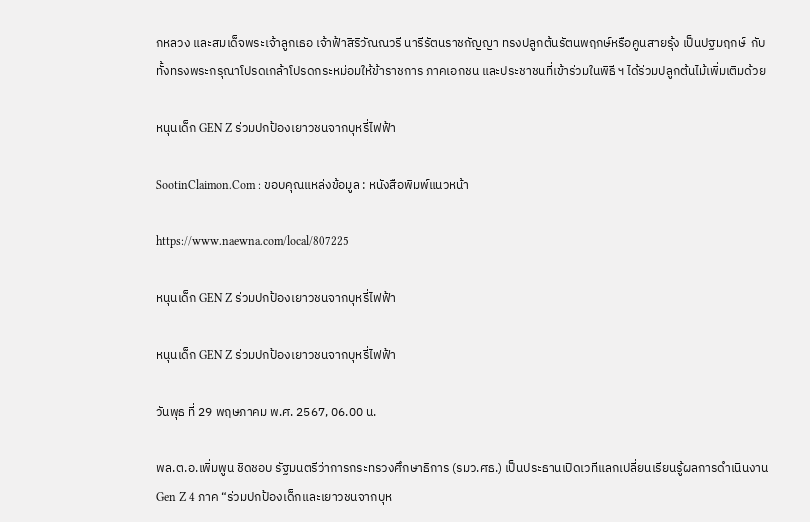กหลวง และสมเด็จพระเจ้าลูกเธอ เจ้าฟ้าสิริวัณณวรี นารีรัตนราชกัญญา ทรงปลูกต้นรัตนพฤกษ์หรือคูนสายรุ้ง เป็นปฐมฤกษ์  กับทั้งทรงพระกรุณาโปรดเกล้าโปรดกระหม่อมให้ข้าราชการ ภาคเอกชน และประชาชนที่เข้าร่วมในพิธี ฯ ได้ร่วมปลูกต้นไม้เพิ่มเติมด้วย

หนุนเด็ก GEN Z ร่วมปกป้องเยาวชนจากบุหรี่ไฟฟ้า

SootinClaimon.Com : ขอบคุณแหล่งข้อมูล : หนังสือพิมพ์แนวหน้า

https://www.naewna.com/local/807225

หนุนเด็ก GEN Z ร่วมปกป้องเยาวชนจากบุหรี่ไฟฟ้า

หนุนเด็ก GEN Z ร่วมปกป้องเยาวชนจากบุหรี่ไฟฟ้า

วันพุธ ที่ 29 พฤษภาคม พ.ศ. 2567, 06.00 น.

พล.ต.อ.เพิ่มพูน ชิดชอบ รัฐมนตรีว่าการกระทรวงศึกษาธิการ (รมว.ศธ.) เป็นประธานเปิดเวทีแลกเปลี่ยนเรียนรู้ผลการดำเนินงาน Gen Z 4 ภาค “ร่วมปกป้องเด็กและเยาวชนจากบุห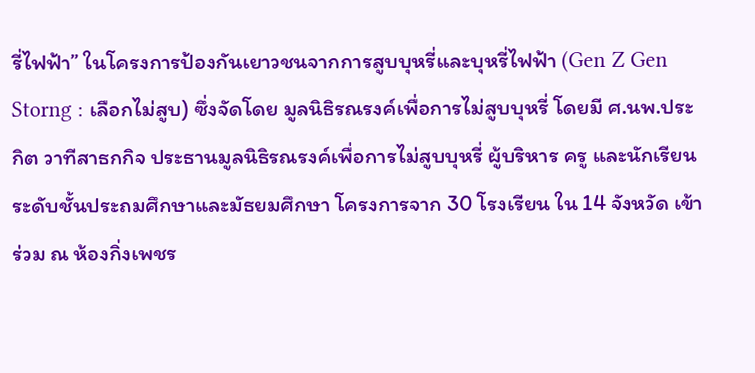รี่ไฟฟ้า” ในโครงการป้องกันเยาวชนจากการสูบบุหรี่และบุหรี่ไฟฟ้า (Gen Z Gen Storng : เลือกไม่สูบ) ซึ่งจัดโดย มูลนิธิรณรงค์เพื่อการไม่สูบบุหรี่ โดยมี ศ.นพ.ประกิต วาทีสาธกกิจ ประธานมูลนิธิรณรงค์เพื่อการไม่สูบบุหรี่ ผู้บริหาร ครู และนักเรียนระดับชั้นประถมศึกษาและมัธยมศึกษา โครงการจาก 30 โรงเรียน ใน 14 จังหวัด เข้าร่วม ณ ห้องกิ่งเพชร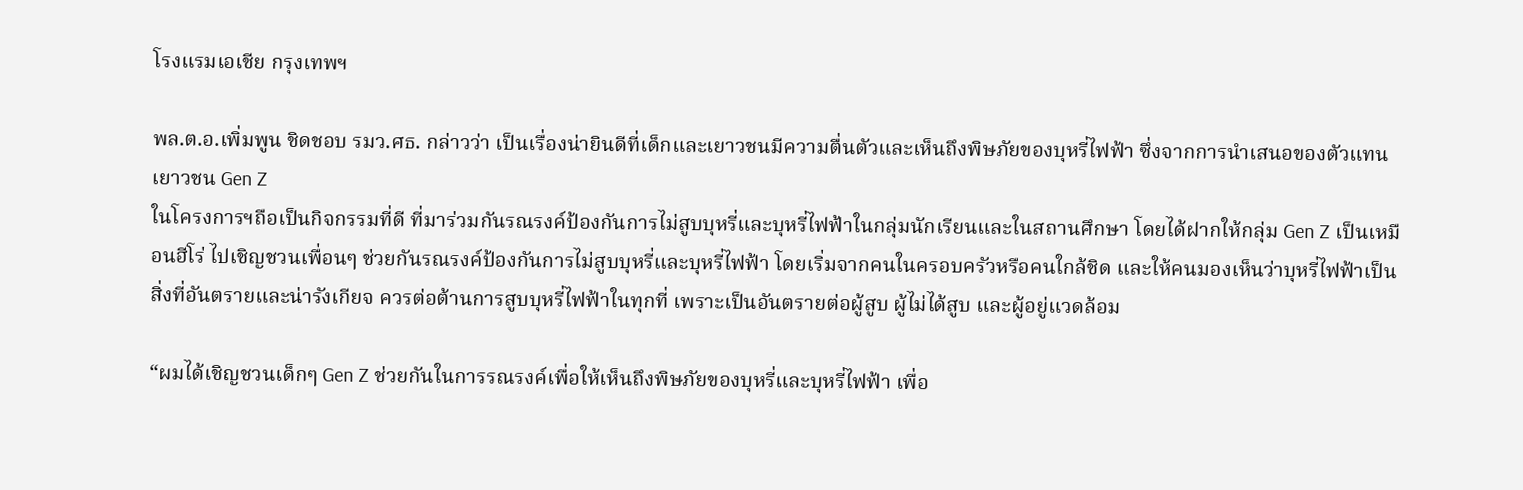โรงแรมเอเชีย กรุงเทพฯ

พล.ต.อ.เพิ่มพูน ชิดชอบ รมว.ศธ. กล่าวว่า เป็นเรื่องน่ายินดีที่เด็กและเยาวชนมีความตื่นตัวและเห็นถึงพิษภัยของบุหรี่ไฟฟ้า ซึ่งจากการนำเสนอของตัวแทนเยาวชน Gen Z
ในโครงการฯถือเป็นกิจกรรมที่ดี ที่มาร่วมกันรณรงค์ป้องกันการไม่สูบบุหรี่และบุหรี่ไฟฟ้าในกลุ่มนักเรียนและในสถานศึกษา โดยได้ฝากให้กลุ่ม Gen Z เป็นเหมือนฮีโร่ ไปเชิญชวนเพื่อนๆ ช่วยกันรณรงค์ป้องกันการไม่สูบบุหรี่และบุหรี่ไฟฟ้า โดยเริ่มจากคนในครอบครัวหรือคนใกล้ชิด และให้คนมองเห็นว่าบุหรี่ไฟฟ้าเป็นสิ่งที่อันตรายและน่ารังเกียจ ควรต่อต้านการสูบบุหรี่ไฟฟ้าในทุกที่ เพราะเป็นอันตรายต่อผู้สูบ ผู้ไม่ได้สูบ และผู้อยู่แวดล้อม

“ผมได้เชิญชวนเด็กๆ Gen Z ช่วยกันในการรณรงค์เพื่อให้เห็นถึงพิษภัยของบุหรี่และบุหรี่ไฟฟ้า เพื่อ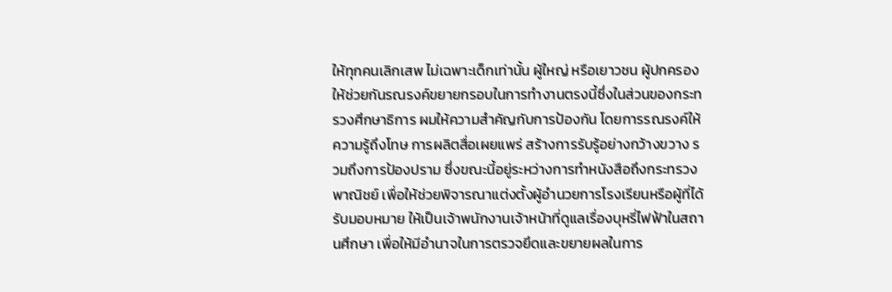ให้ทุกคนเลิกเสพ ไม่เฉพาะเด็กเท่านั้น ผู้ใหญ่ หรือเยาวชน ผู้ปกครองให้ช่วยกันรณรงค์ขยายกรอบในการทำงานตรงนี้ซึ่งในส่วนของกระทรวงศึกษาธิการ ผมให้ความสำคัญกับการป้องกัน โดยการรณรงค์ให้ความรู้ถึงโทษ การผลิตสื่อเผยแพร่ สร้างการรับรู้อย่างกว้างขวาง รวมถึงการป้องปราม ซึ่งขณะนี้อยู่ระหว่างการทำหนังสือถึงกระทรวงพาณิชย์ เพื่อให้ช่วยพิจารณาแต่งตั้งผู้อำนวยการโรงเรียนหรือผู้ที่ได้รับมอบหมาย ให้เป็นเจ้าพนักงานเจ้าหน้าที่ดูแลเรื่องบุหรี่ไฟฟ้าในสถานศึกษา เพื่อให้มีอำนาจในการตรวจยึดและขยายผลในการ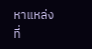หาแหล่งที่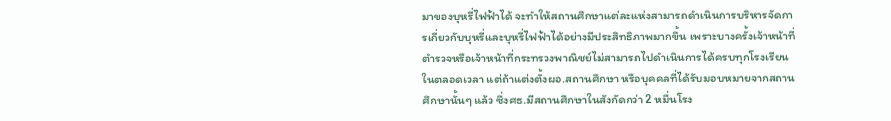มาของบุหรี่ไฟฟ้าได้ จะทำให้สถานศึกษาแต่ละแห่งสามารถดำเนินการบริหารจัดการเกี่ยวกับบุหรี่และบุหรี่ไฟฟ้าได้อย่างมีประสิทธิภาพมากขึ้น เพราะบางครั้งเจ้าหน้าที่ตำรวจหรือเจ้าหน้าที่กระทรวงพาณิชย์ไม่สามารถไปดำเนินการได้ครบทุกโรงเรียนในตลอดเวลา แต่ถ้าแต่งตั้งผอ.สถานศึกษา หรือบุคคลที่ได้รับมอบหมายจากสถานศึกษานั้นๆ แล้ว ซึ่งศธ.มีสถานศึกษาในสังกัดกว่า 2 หมื่นโรง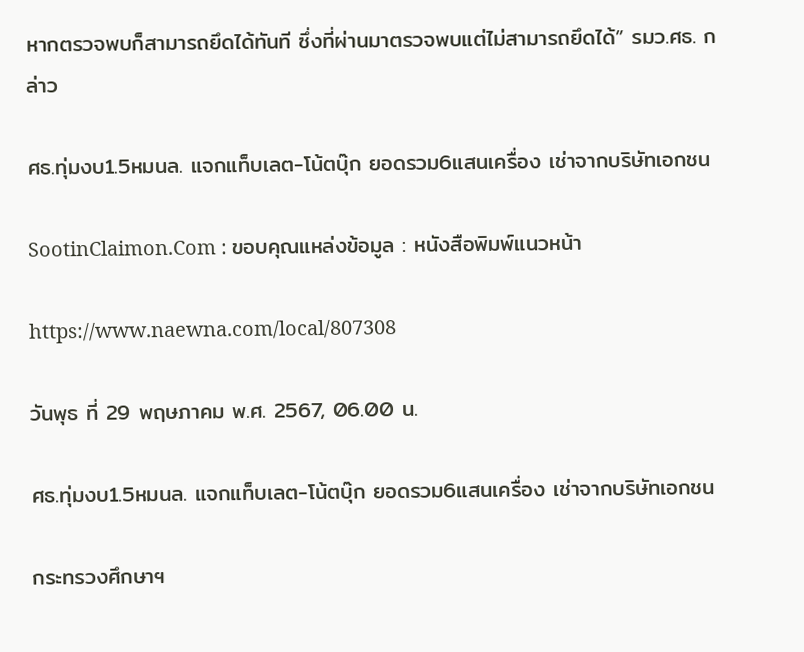หากตรวจพบก็สามารถยึดได้ทันที ซึ่งที่ผ่านมาตรวจพบแต่ไม่สามารถยึดได้” รมว.ศธ. กล่าว

ศธ.ทุ่มงบ1.5หมนล. แจกแท็บเลต-โน้ตบุ๊ก ยอดรวม6แสนเครื่อง เช่าจากบริษัทเอกชน

SootinClaimon.Com : ขอบคุณแหล่งข้อมูล : หนังสือพิมพ์แนวหน้า

https://www.naewna.com/local/807308

วันพุธ ที่ 29 พฤษภาคม พ.ศ. 2567, 06.00 น.

ศธ.ทุ่มงบ1.5หมนล. แจกแท็บเลต-โน้ตบุ๊ก ยอดรวม6แสนเครื่อง เช่าจากบริษัทเอกชน

กระทรวงศึกษาฯ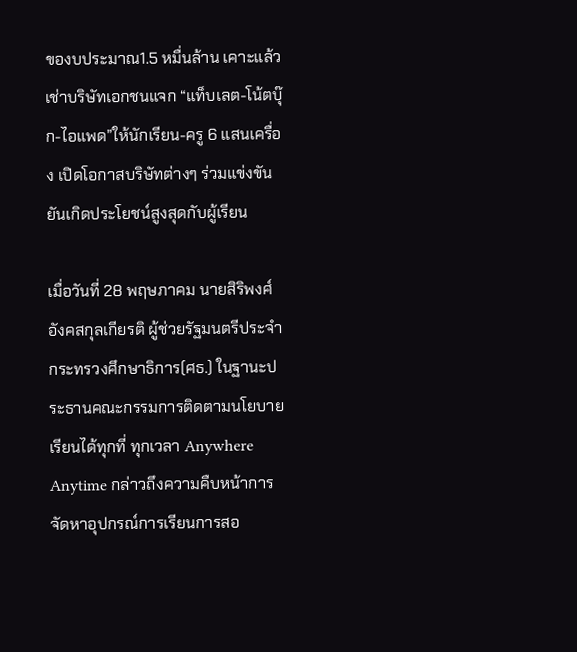ของบประมาณ1.5 หมื่นล้าน เคาะแล้วเช่าบริษัทเอกชนแจก “แท็บเลต-โน้ตบุ๊ก-ไอแพด”ให้นักเรียน-ครู 6 แสนเครื่อง เปิดโอกาสบริษัทต่างๆ ร่วมแข่งขัน ยันเกิดประโยชน์สูงสุดกับผู้เรียน

เมื่อวันที่ 28 พฤษภาคม นายสิริพงศ์ อังคสกุลเกียรติ ผู้ช่วยรัฐมนตรีประจำกระทรวงศึกษาธิการ(ศธ.) ในฐานะประธานคณะกรรมการติดตามนโยบายเรียนได้ทุกที่ ทุกเวลา Anywhere Anytime กล่าวถึงความคืบหน้าการจัดหาอุปกรณ์การเรียนการสอ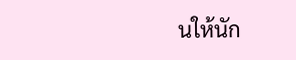นให้นัก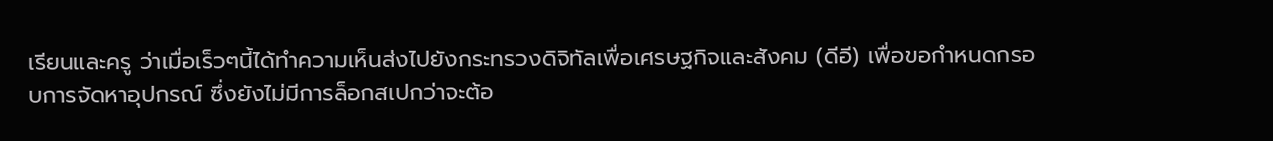เรียนและครู ว่าเมื่อเร็วๆนี้ได้ทำความเห็นส่งไปยังกระทรวงดิจิทัลเพื่อเศรษฐกิจและสังคม (ดีอี) เพื่อขอกำหนดกรอบการจัดหาอุปกรณ์ ซึ่งยังไม่มีการล็อกสเปกว่าจะต้อ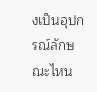งเป็นอุปกรณ์ลักษณะไหน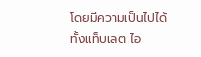โดยมีความเป็นไปได้ทั้งแท็บเลต ไอ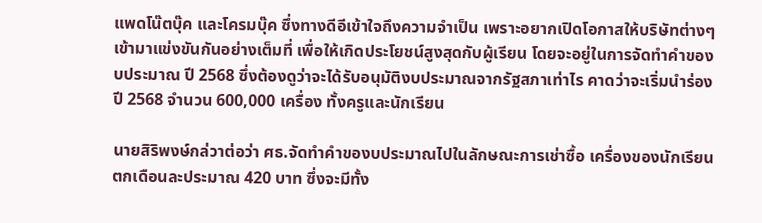แพดโน๊ตบุ๊ค และโครมบุ๊ค ซึ่งทางดีอีเข้าใจถึงความจำเป็น เพราะอยากเปิดโอกาสให้บริษัทต่างๆเข้ามาแข่งขันกันอย่างเต็มที่ เพื่อให้เกิดประโยชน์สูงสุดกับผู้เรียน โดยจะอยู่ในการจัดทำคำของบประมาณ ปี 2568 ซึ่งต้องดูว่าจะได้รับอนุมัติงบประมาณจากรัฐสภาเท่าไร คาดว่าจะเริ่มนำร่องปี 2568 จำนวน 600,000 เครื่อง ทั้งครูและนักเรียน

นายสิริพงษ์กล่วาต่อว่า ศธ.จัดทำคำของบประมาณไปในลักษณะการเช่าซื้อ เครื่องของนักเรียน ตกเดือนละประมาณ 420 บาท ซึ่งจะมีทั้ง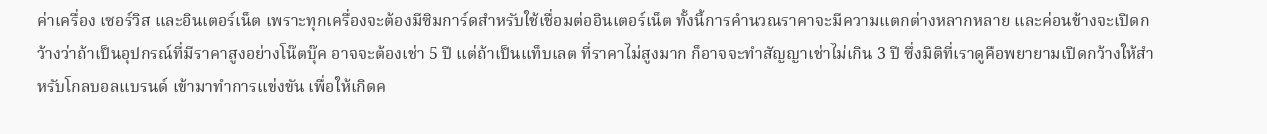ค่าเครื่อง เซอร์วิส และอินเตอร์เน็ต เพราะทุกเครื่องจะต้องมีซิมการ์ดสำหรับใช้เชื่อมต่ออินเตอร์เน็ต ทั้งนี้การคำนวณราคาจะมีความแตกต่างหลากหลาย และค่อนข้างจะเปิดกว้างว่าถ้าเป็นอุปกรณ์ที่มีราคาสูงอย่างโน๊ตบุ๊ค อาจจะต้องเช่า 5 ปี แต่ถ้าเป็นแท็บเลต ที่ราคาไม่สูงมาก ก็อาจจะทำสัญญาเช่าไม่เกิน 3 ปี ซึ่งมิติที่เราดูคือพยายามเปิดกว้างให้สำหรับโกลบอลแบรนด์ เข้ามาทำการแข่งขัน เพื่อให้เกิดค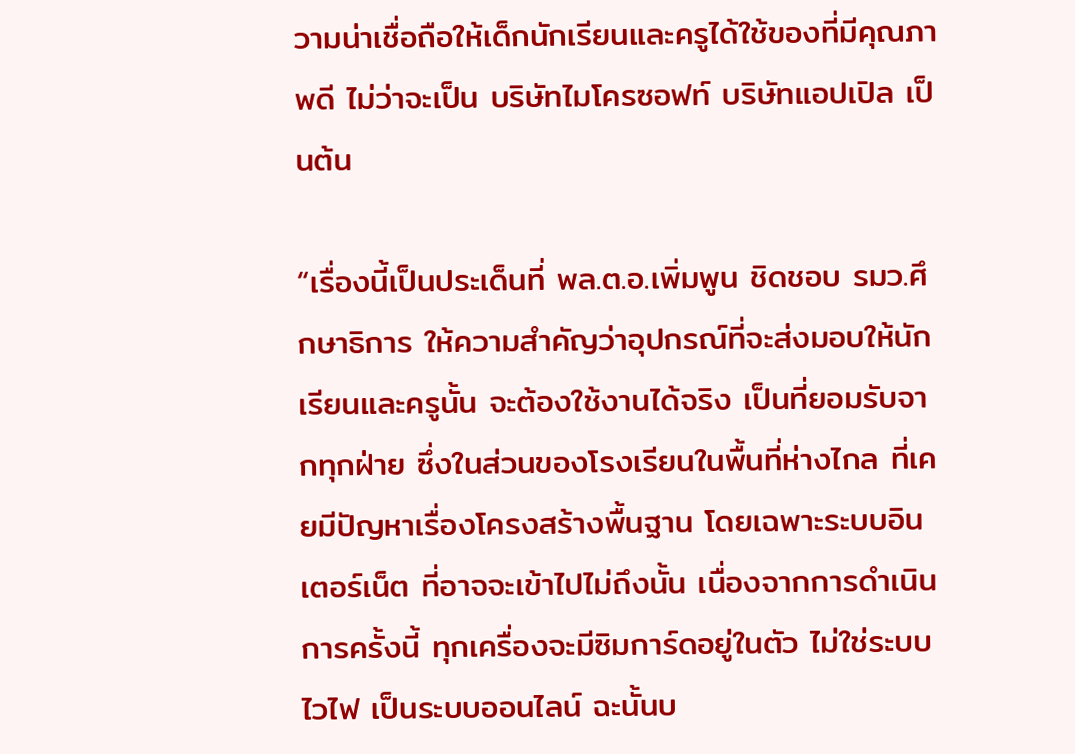วามน่าเชื่อถือให้เด็กนักเรียนและครูได้ใช้ของที่มีคุณภาพดี ไม่ว่าจะเป็น บริษัทไมโครซอฟท์ บริษัทแอปเปิล เป็นต้น

“เรื่องนี้เป็นประเด็นที่ พล.ต.อ.เพิ่มพูน ชิดชอบ รมว.ศึกษาธิการ ให้ความสำคัญว่าอุปกรณ์ที่จะส่งมอบให้นักเรียนและครูนั้น จะต้องใช้งานได้จริง เป็นที่ยอมรับจากทุกฝ่าย ซึ่งในส่วนของโรงเรียนในพื้นที่ห่างไกล ที่เคยมีปัญหาเรื่องโครงสร้างพื้นฐาน โดยเฉพาะระบบอินเตอร์เน็ต ที่อาจจะเข้าไปไม่ถึงนั้น เนื่องจากการดำเนินการครั้งนี้ ทุกเครื่องจะมีซิมการ์ดอยู่ในตัว ไม่ใช่ระบบไวไฟ เป็นระบบออนไลน์ ฉะนั้นบ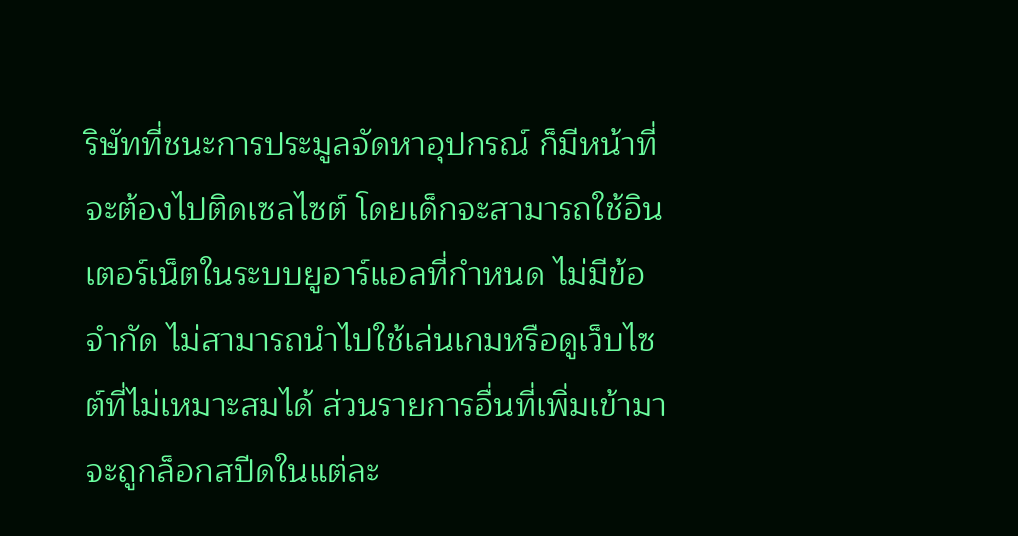ริษัทที่ชนะการประมูลจัดหาอุปกรณ์ ก็มีหน้าที่จะต้องไปติดเซลไซต์ โดยเด็กจะสามารถใช้อินเตอร์เน็ตในระบบยูอาร์แอลที่กำหนด ไม่มีข้อจำกัด ไม่สามารถนำไปใช้เล่นเกมหรือดูเว็บไซต์ที่ไม่เหมาะสมได้ ส่วนรายการอื่นที่เพิ่มเข้ามาจะถูกล็อกสปีดในแต่ละ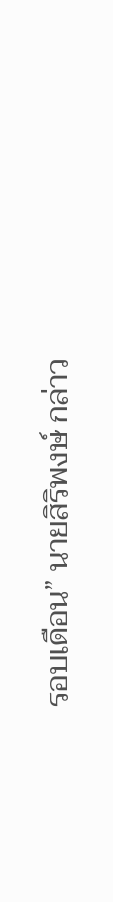รอบเดือน” นายสิริพงษ์ กล่าว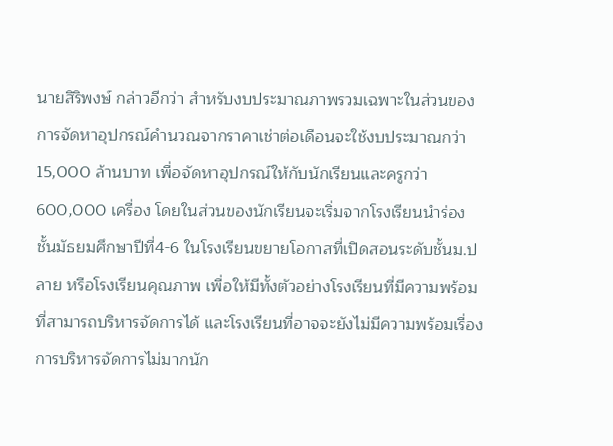นายสิริพงษ์ กล่าวอีกว่า สำหรับงบประมาณภาพรวมเฉพาะในส่วนของการจัดหาอุปกรณ์คำนวณจากราคาเช่าต่อเดือนจะใช้งบประมาณกว่า 15,000 ล้านบาท เพื่อจัดหาอุปกรณ์ให้กับนักเรียนและครูกว่า 600,000 เครื่อง โดยในส่วนของนักเรียนจะเริ่มจากโรงเรียนนำร่องชั้นมัธยมศึกษาปีที่4-6 ในโรงเรียนขยายโอกาสที่เปิดสอนระดับชั้นม.ปลาย หรือโรงเรียนคุณภาพ เพื่อให้มีทั้งตัวอย่างโรงเรียนที่มีความพร้อม ที่สามารถบริหารจัดการได้ และโรงเรียนที่อาจจะยังไม่มีความพร้อมเรื่องการบริหารจัดการไม่มากนัก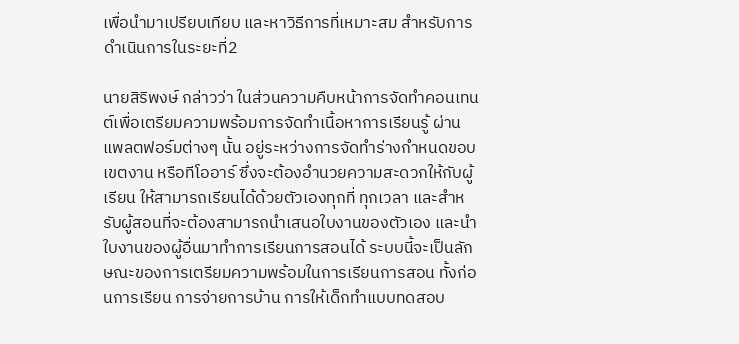เพื่อนำมาเปรียบเทียบ และหาวิธีการที่เหมาะสม สำหรับการดำเนินการในระยะที่2

นายสิริพงษ์ กล่าวว่า ในส่วนความคืบหน้าการจัดทำคอนเทนต์เพื่อเตรียมความพร้อมการจัดทำเนื้อหาการเรียนรู้ ผ่านแพลตฟอร์มต่างๆ นั้น อยู่ระหว่างการจัดทำร่างกำหนดขอบเขตงาน หรือทีโออาร์ ซึ่งจะต้องอำนวยความสะดวกให้กับผู้เรียน ให้สามารถเรียนได้ด้วยตัวเองทุกที่ ทุกเวลา และสำหรับผู้สอนที่จะต้องสามารถนำเสนอใบงานของตัวเอง และนำใบงานของผู้อื่นมาทำการเรียนการสอนได้ ระบบนี้จะเป็นลักษณะของการเตรียมความพร้อมในการเรียนการสอน ทั้งก่อนการเรียน การจ่ายการบ้าน การให้เด็กทำแบบทดสอบ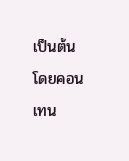เป็นต้น โดยคอนเทน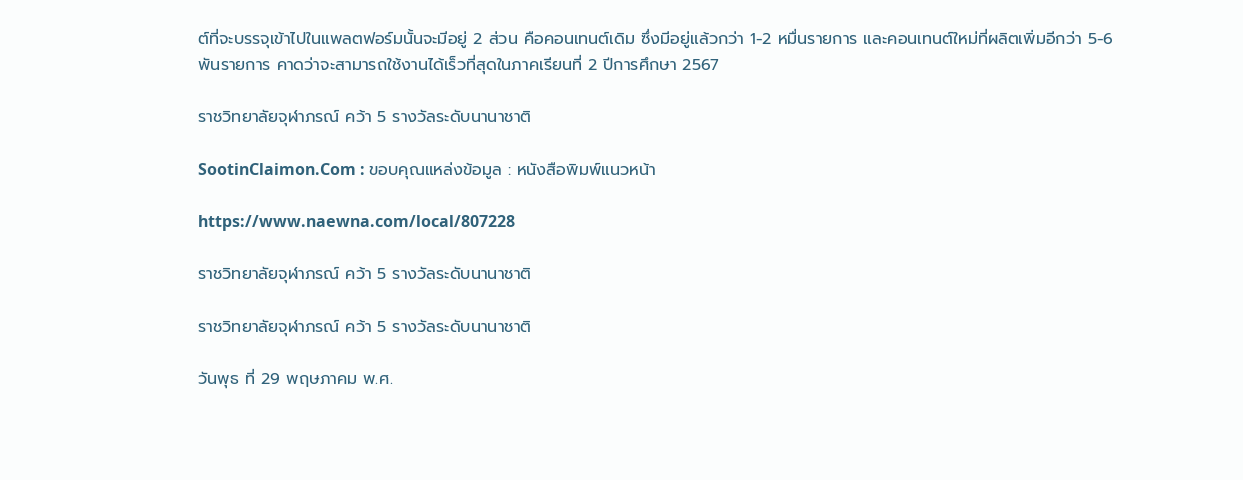ต์ที่จะบรรจุเข้าไปในแพลตฟอร์มนั้นจะมีอยู่ 2 ส่วน คือคอนเทนต์เดิม ซึ่งมีอยู่แล้วกว่า 1-2 หมื่นรายการ และคอนเทนต์ใหม่ที่ผลิตเพิ่มอีกว่า 5-6 พันรายการ คาดว่าจะสามารถใช้งานได้เร็วที่สุดในภาคเรียนที่ 2 ปีการศึกษา 2567

ราชวิทยาลัยจุฬาภรณ์ คว้า 5 รางวัลระดับนานาชาติ

SootinClaimon.Com : ขอบคุณแหล่งข้อมูล : หนังสือพิมพ์แนวหน้า

https://www.naewna.com/local/807228

ราชวิทยาลัยจุฬาภรณ์ คว้า 5 รางวัลระดับนานาชาติ

ราชวิทยาลัยจุฬาภรณ์ คว้า 5 รางวัลระดับนานาชาติ

วันพุธ ที่ 29 พฤษภาคม พ.ศ.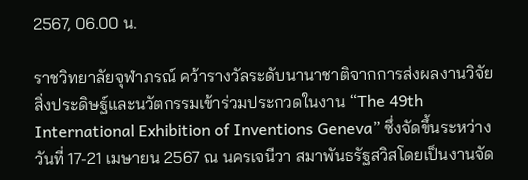2567, 06.00 น.

ราชวิทยาลัยจุฬาภรณ์ คว้ารางวัลระดับนานาชาติจากการส่งผลงานวิจัยสิ่งประดิษฐ์และนวัตกรรมเข้าร่วมประกวดในงาน “The 49th International Exhibition of Inventions Geneva” ซึ่งจัดขึ้นระหว่างวันที่ 17-21 เมษายน 2567 ณ นครเจนีวา สมาพันธรัฐสวิสโดยเป็นงานจัด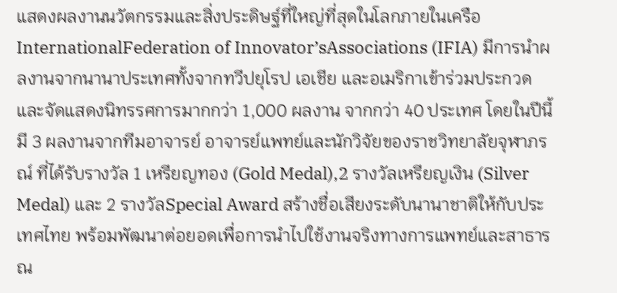แสดงผลงานนวัตกรรมและสิ่งประดิษฐ์ที่ใหญ่ที่สุดในโลกภายในเครือ InternationalFederation of Innovator’sAssociations (IFIA) มีการนำผลงานจากนานาประเทศทั้งจากทวีปยุโรป เอเชีย และอเมริกาเข้าร่วมประกวดและจัดแสดงนิทรรศการมากกว่า 1,000 ผลงาน จากกว่า 40 ประเทศ โดยในปีนี้มี 3 ผลงานจากทีมอาจารย์ อาจารย์แพทย์และนักวิจัยของราชวิทยาลัยจุฬาภรณ์ ที่ได้รับรางวัล 1 เหรียญทอง (Gold Medal),2 รางวัลเหรียญเงิน (Silver Medal) และ 2 รางวัลSpecial Award สร้างชื่อเสียงระดับนานาชาติให้กับประเทศไทย พร้อมพัฒนาต่อยอดเพื่อการนำไปใช้งานจริงทางการแพทย์และสาธารณ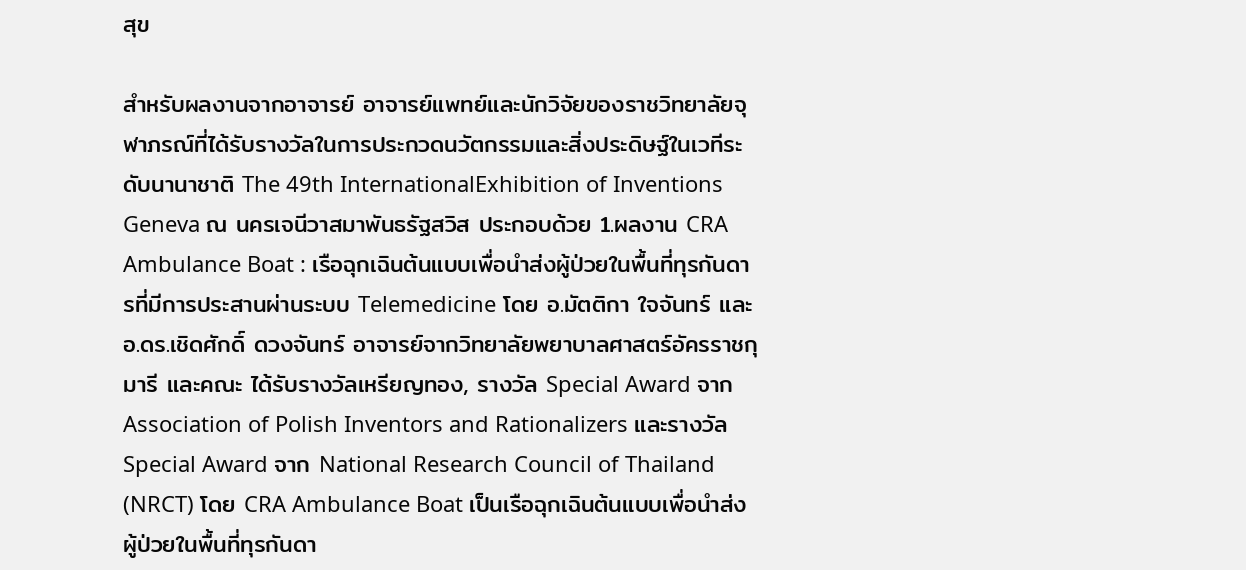สุข

สำหรับผลงานจากอาจารย์ อาจารย์แพทย์และนักวิจัยของราชวิทยาลัยจุฬาภรณ์ที่ได้รับรางวัลในการประกวดนวัตกรรมและสิ่งประดิษฐ์ในเวทีระดับนานาชาติ The 49th InternationalExhibition of Inventions Geneva ณ นครเจนีวาสมาพันธรัฐสวิส ประกอบด้วย 1.ผลงาน CRA Ambulance Boat : เรือฉุกเฉินต้นแบบเพื่อนำส่งผู้ป่วยในพื้นที่ทุรกันดารที่มีการประสานผ่านระบบ Telemedicine โดย อ.มัตติกา ใจจันทร์ และ อ.ดร.เชิดศักดิ์ ดวงจันทร์ อาจารย์จากวิทยาลัยพยาบาลศาสตร์อัครราชกุมารี และคณะ ได้รับรางวัลเหรียญทอง, รางวัล Special Award จาก Association of Polish Inventors and Rationalizers และรางวัล Special Award จาก National Research Council of Thailand (NRCT) โดย CRA Ambulance Boat เป็นเรือฉุกเฉินต้นแบบเพื่อนำส่งผู้ป่วยในพื้นที่ทุรกันดา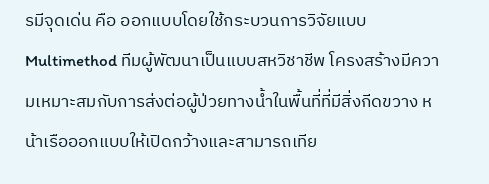รมีจุดเด่น คือ ออกแบบโดยใช้กระบวนการวิจัยแบบ Multimethod ทีมผู้พัฒนาเป็นแบบสหวิชาชีพ โครงสร้างมีความเหมาะสมกับการส่งต่อผู้ป่วยทางน้ำในพื้นที่ที่มีสิ่งกีดขวาง หน้าเรือออกแบบให้เปิดกว้างและสามารถเทีย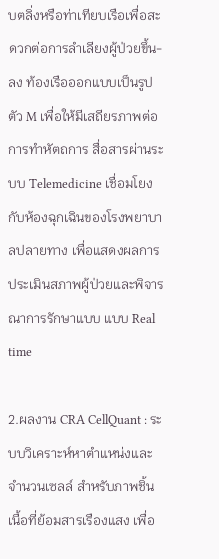บตลิ่งหรือท่าเทียบเรือเพื่อสะดวกต่อการลำเลียงผู้ป่วยขึ้น-ลง ท้องเรือออกแบบเป็นรูปตัว M เพื่อให้มีเสถียรภาพต่อการทำหัตถการ สื่อสารผ่านระบบ Telemedicine เชื่อมโยงกับห้องฉุกเฉินของโรงพยาบาลปลายทาง เพื่อแสดงผลการประเมินสภาพผู้ป่วยและพิจารณาการรักษาแบบ แบบ Real time

2.ผลงาน CRA CellQuant : ระบบวิเคราะห์หาตำแหน่งและจำนวนเซลล์ สำหรับภาพชิ้นเนื้อที่ย้อมสารเรืองแสง เพื่อ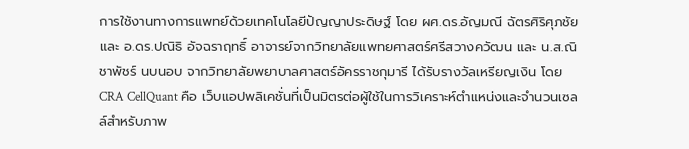การใช้งานทางการแพทย์ด้วยเทคโนโลยีปัญญาประดิษฐ์ โดย ผศ.ดร.อัญมณี ฉัตรศิริศุภชัย และ อ.ดร.ปณิธิ อัจฉราฤทธิ์ อาจารย์จากวิทยาลัยแพทยศาสตร์ศรีสวางควัฒน และ น.ส.ณิชาพัชร์ นบนอบ จากวิทยาลัยพยาบาลศาสตร์อัครราชกุมารี ได้รับรางวัลเหรียญเงิน โดย CRA CellQuant คือ เว็บแอปพลิเคชั่นที่เป็นมิตรต่อผู้ใช้ในการวิเคราะห์ตำแหน่งและจำนวนเซลล์สำหรับภาพ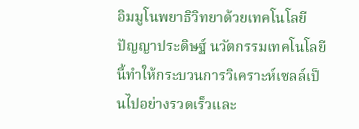อิมมูโนพยาธิวิทยาด้วยเทคโนโลยีปัญญาประดิษฐ์ นวัตกรรมเทคโนโลยีนี้ทำให้กระบวนการวิเคราะห์เซลล์เป็นไปอย่างรวดเร็วและ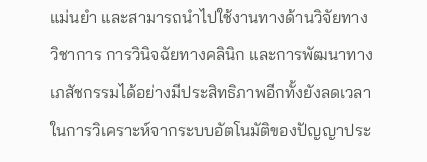แม่นยำ และสามารถนำไปใช้งานทางด้านวิจัยทางวิชาการ การวินิจฉัยทางคลินิก และการพัฒนาทางเภสัชกรรมได้อย่างมีประสิทธิภาพอีกทั้งยังลดเวลาในการวิเคราะห์จากระบบอัตโนมัติของปัญญาประ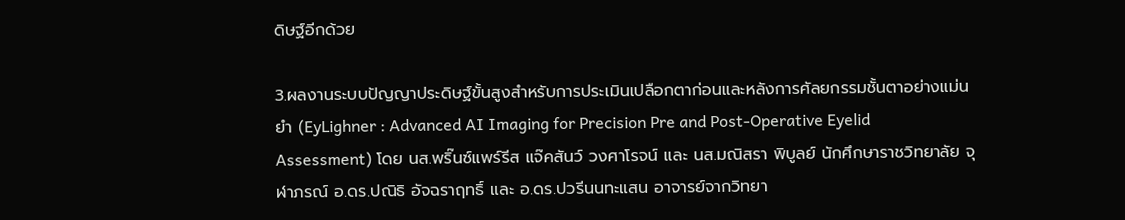ดิษฐ์อีกด้วย

3.ผลงานระบบปัญญาประดิษฐ์ขั้นสูงสำหรับการประเมินเปลือกตาก่อนและหลังการศัลยกรรมชั้นตาอย่างแม่นยำ (EyLighner : Advanced AI Imaging for Precision Pre and Post-Operative Eyelid Assessment) โดย นส.พริ๊นซ์แพร์รีส แจ๊คสันว์ วงศาโรจน์ และ นส.มณิสรา พิบูลย์ นักศึกษาราชวิทยาลัย จุฬาภรณ์ อ.ดร.ปณิธิ อัจฉราฤทธิ์ และ อ.ดร.ปวรีนนทะแสน อาจารย์จากวิทยา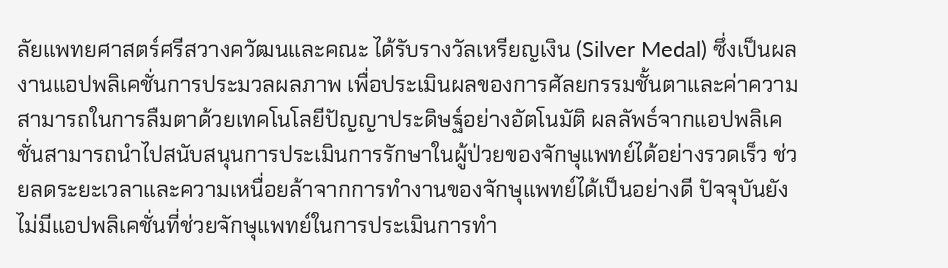ลัยแพทยศาสตร์ศรีสวางควัฒนและคณะ ได้รับรางวัลเหรียญเงิน (Silver Medal) ซึ่งเป็นผลงานแอปพลิเคชั่นการประมวลผลภาพ เพื่อประเมินผลของการศัลยกรรมชั้นตาและค่าความสามารถในการลืมตาด้วยเทคโนโลยีปัญญาประดิษฐ์อย่างอัตโนมัติ ผลลัพธ์จากแอปพลิเคชั่นสามารถนำไปสนับสนุนการประเมินการรักษาในผู้ป่วยของจักษุแพทย์ได้อย่างรวดเร็ว ช่วยลดระยะเวลาและความเหนื่อยล้าจากการทำงานของจักษุแพทย์ได้เป็นอย่างดี ปัจจุบันยังไม่มีแอปพลิเคชั่นที่ช่วยจักษุแพทย์ในการประเมินการทำ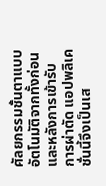ศัลยกรรมชั้นตาแบบอัตโนมัติจากทั้งก่อนและหลังการเข้ารับการผ่าตัด แอปพลิเคชั่นนี้จึงเป็นเส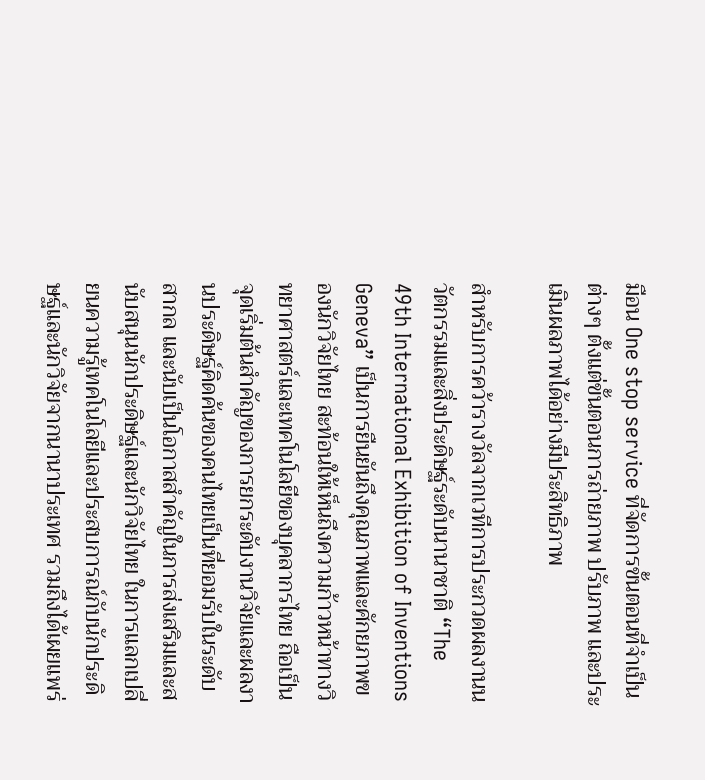มือน One stop service ที่จัดการขั้นตอนที่จำเป็นต่างๆ ตั้งแต่ขั้นตอนการถ่ายภาพ ปรับภาพ และประเมินผลภาพได้อย่างมีประสิทธิภาพ

สำหรับการคว้ารางวัลจากเวทีการประกวดผลงานนวัตกรรมและสิ่งประดิษฐ์ระดับนานาชาติ “The 49th International Exhibition of Inventions Geneva” เป็นการยืนยันถึงคุณภาพและศักยภาพของนักวิจัยไทย สะท้อนให้เห็นถึงความก้าวหน้าทางวิทยาศาสตร์และเทคโนโลยีของบุคลากรไทย ถือเป็นจุดเริ่มต้นสำคัญของการยกระดับงานวิจัยและผลงานประดิษฐ์คิดค้นของคนไทยเป็นที่ยอมรับในระดับสากล และนับเป็นโอกาสสำคัญในการส่งเสริมและสนับสนุนนักประดิษฐ์และนักวิจัยไทย ในการแลกเปลี่ยนความรู้เทคโนโลยีและประสบการณ์กับนักประดิษฐ์และนักวิจัยจากนานาประเทศ รวมถึงได้เผยแพร่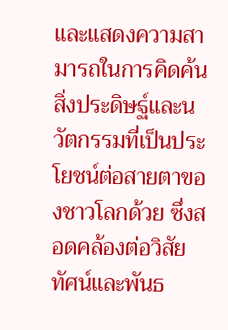และแสดงความสามารถในการคิดค้นสิ่งประดิษฐ์และนวัตกรรมที่เป็นประโยชน์ต่อสายตาของชาวโลกด้วย ซึ่งสอดคล้องต่อวิสัยทัศน์และพันธ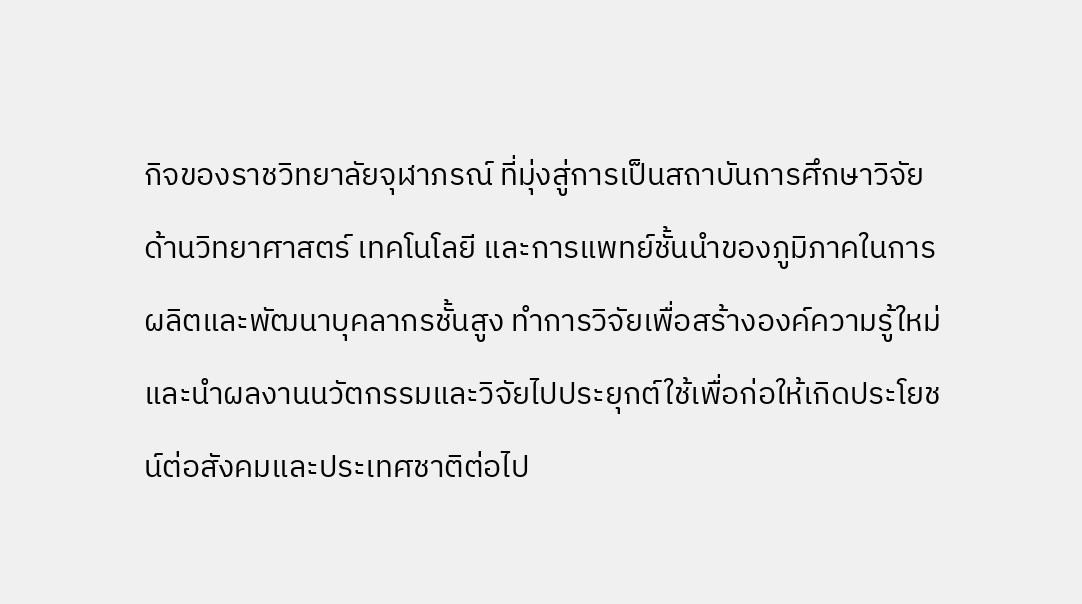กิจของราชวิทยาลัยจุฬาภรณ์ ที่มุ่งสู่การเป็นสถาบันการศึกษาวิจัยด้านวิทยาศาสตร์ เทคโนโลยี และการแพทย์ชั้นนำของภูมิภาคในการผลิตและพัฒนาบุคลากรชั้นสูง ทำการวิจัยเพื่อสร้างองค์ความรู้ใหม่และนำผลงานนวัตกรรมและวิจัยไปประยุกต์ใช้เพื่อก่อให้เกิดประโยชน์ต่อสังคมและประเทศชาติต่อไป